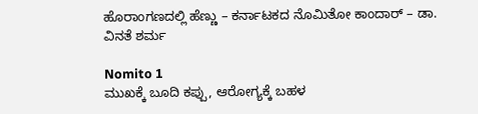ಹೊರಾಂಗಣದಲ್ಲಿ ಹೆಣ್ಣು – ಕರ್ನಾಟಕದ ನೊಮಿತೋ ಕಾಂದಾರ್ – ಡಾ. ವಿನತೆ ಶರ್ಮ

Nomito 1
ಮುಖಕ್ಕೆ ಬೂದಿ ಕಪ್ಪು, ಆರೋಗ್ಯಕ್ಕೆ ಬಹಳ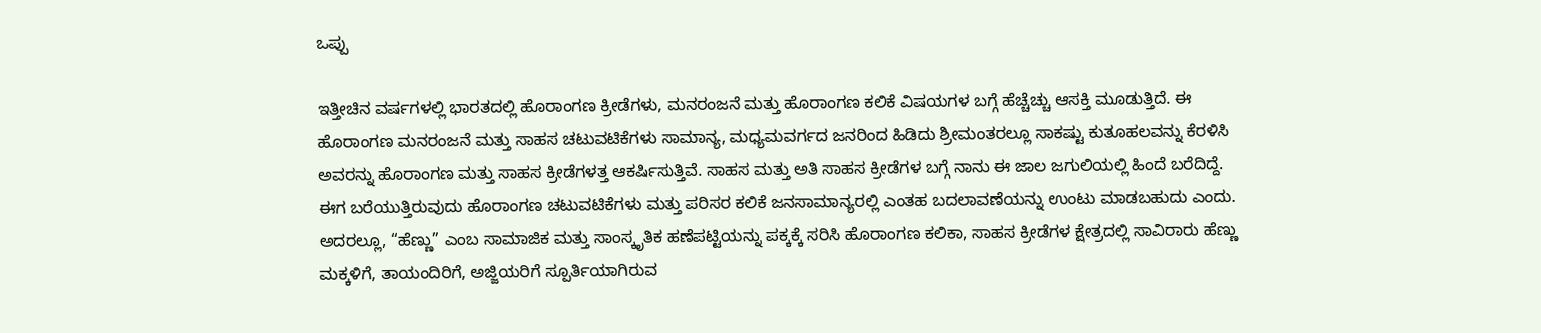ಒಪ್ಪು

ಇತ್ತೀಚಿನ ವರ್ಷಗಳಲ್ಲಿ ಭಾರತದಲ್ಲಿ ಹೊರಾಂಗಣ ಕ್ರೀಡೆಗಳು, ಮನರಂಜನೆ ಮತ್ತು ಹೊರಾಂಗಣ ಕಲಿಕೆ ವಿಷಯಗಳ ಬಗ್ಗೆ ಹೆಚ್ಚೆಚ್ಚು ಆಸಕ್ತಿ ಮೂಡುತ್ತಿದೆ. ಈ ಹೊರಾಂಗಣ ಮನರಂಜನೆ ಮತ್ತು ಸಾಹಸ ಚಟುವಟಿಕೆಗಳು ಸಾಮಾನ್ಯ, ಮಧ್ಯಮವರ್ಗದ ಜನರಿಂದ ಹಿಡಿದು ಶ್ರೀಮಂತರಲ್ಲೂ ಸಾಕಷ್ಟು ಕುತೂಹಲವನ್ನು ಕೆರಳಿಸಿ ಅವರನ್ನು ಹೊರಾಂಗಣ ಮತ್ತು ಸಾಹಸ ಕ್ರೀಡೆಗಳತ್ತ ಆಕರ್ಷಿಸುತ್ತಿವೆ. ಸಾಹಸ ಮತ್ತು ಅತಿ ಸಾಹಸ ಕ್ರೀಡೆಗಳ ಬಗ್ಗೆ ನಾನು ಈ ಜಾಲ ಜಗುಲಿಯಲ್ಲಿ ಹಿಂದೆ ಬರೆದಿದ್ದೆ. ಈಗ ಬರೆಯುತ್ತಿರುವುದು ಹೊರಾಂಗಣ ಚಟುವಟಿಕೆಗಳು ಮತ್ತು ಪರಿಸರ ಕಲಿಕೆ ಜನಸಾಮಾನ್ಯರಲ್ಲಿ ಎಂತಹ ಬದಲಾವಣೆಯನ್ನು ಉಂಟು ಮಾಡಬಹುದು ಎಂದು. ಅದರಲ್ಲೂ, “ಹೆಣ್ಣು” ಎಂಬ ಸಾಮಾಜಿಕ ಮತ್ತು ಸಾಂಸ್ಕೃತಿಕ ಹಣೆಪಟ್ಟಿಯನ್ನು ಪಕ್ಕಕ್ಕೆ ಸರಿಸಿ ಹೊರಾಂಗಣ ಕಲಿಕಾ, ಸಾಹಸ ಕ್ರೀಡೆಗಳ ಕ್ಷೇತ್ರದಲ್ಲಿ ಸಾವಿರಾರು ಹೆಣ್ಣು ಮಕ್ಕಳಿಗೆ, ತಾಯಂದಿರಿಗೆ, ಅಜ್ಜಿಯರಿಗೆ ಸ್ಪೂರ್ತಿಯಾಗಿರುವ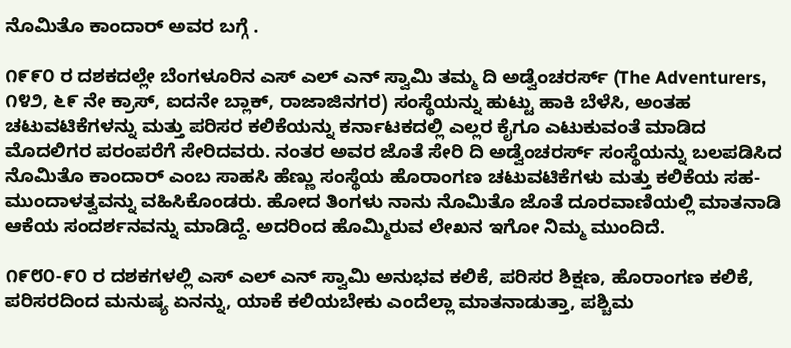ನೊಮಿತೊ ಕಾಂದಾರ್ ಅವರ ಬಗ್ಗೆ .

೧೯೯೦ ರ ದಶಕದಲ್ಲೇ ಬೆಂಗಳೂರಿನ ಎಸ್ ಎಲ್ ಎನ್ ಸ್ವಾಮಿ ತಮ್ಮ ದಿ ಅಡ್ವೆಂಚರರ್ಸ್ (The Adventurers, ೧೪೨, ೬೯ ನೇ ಕ್ರಾಸ್, ಐದನೇ ಬ್ಲಾಕ್, ರಾಜಾಜಿನಗರ) ಸಂಸ್ಥೆಯನ್ನು ಹುಟ್ಟು ಹಾಕಿ ಬೆಳೆಸಿ, ಅಂತಹ ಚಟುವಟಿಕೆಗಳನ್ನು ಮತ್ತು ಪರಿಸರ ಕಲಿಕೆಯನ್ನು ಕರ್ನಾಟಕದಲ್ಲಿ ಎಲ್ಲರ ಕೈಗೂ ಎಟುಕುವಂತೆ ಮಾಡಿದ ಮೊದಲಿಗರ ಪರಂಪರೆಗೆ ಸೇರಿದವರು. ನಂತರ ಅವರ ಜೊತೆ ಸೇರಿ ದಿ ಅಡ್ವೆಂಚರರ್ಸ್ ಸಂಸ್ಥೆಯನ್ನು ಬಲಪಡಿಸಿದ ನೊಮಿತೊ ಕಾಂದಾರ್ ಎಂಬ ಸಾಹಸಿ ಹೆಣ್ಣು ಸಂಸ್ಥೆಯ ಹೊರಾಂಗಣ ಚಟುವಟಿಕೆಗಳು ಮತ್ತು ಕಲಿಕೆಯ ಸಹ-ಮುಂದಾಳತ್ವವನ್ನು ವಹಿಸಿಕೊಂಡರು. ಹೋದ ತಿಂಗಳು ನಾನು ನೊಮಿತೊ ಜೊತೆ ದೂರವಾಣಿಯಲ್ಲಿ ಮಾತನಾಡಿ ಆಕೆಯ ಸಂದರ್ಶನವನ್ನು ಮಾಡಿದ್ದೆ. ಅದರಿಂದ ಹೊಮ್ಮಿರುವ ಲೇಖನ ಇಗೋ ನಿಮ್ಮ ಮುಂದಿದೆ.

೧೯೮೦-೯೦ ರ ದಶಕಗಳಲ್ಲಿ ಎಸ್ ಎಲ್ ಎನ್ ಸ್ವಾಮಿ ಅನುಭವ ಕಲಿಕೆ, ಪರಿಸರ ಶಿಕ್ಷಣ, ಹೊರಾಂಗಣ ಕಲಿಕೆ, ಪರಿಸರದಿಂದ ಮನುಷ್ಯ ಏನನ್ನು, ಯಾಕೆ ಕಲಿಯಬೇಕು ಎಂದೆಲ್ಲಾ ಮಾತನಾಡುತ್ತಾ, ಪಶ್ಚಿಮ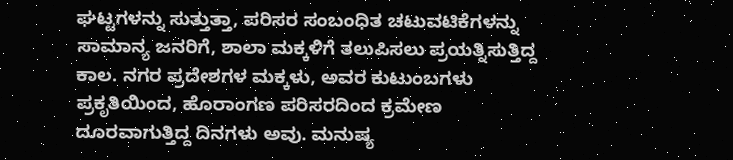ಘಟ್ಟಗಳನ್ನು ಸುತ್ತುತ್ತಾ, ಪರಿಸರ ಸಂಬಂಧಿತ ಚಟುವಟಿಕೆಗಳನ್ನು ಸಾಮಾನ್ಯ ಜನರಿಗೆ, ಶಾಲಾ ಮಕ್ಕಳಿಗೆ ತಲುಪಿಸಲು ಪ್ರಯತ್ನಿಸುತ್ತಿದ್ದ ಕಾಲ. ನಗರ ಪ್ರದೇಶಗಳ ಮಕ್ಕಳು, ಅವರ ಕುಟುಂಬಗಳು ಪ್ರಕೃತಿಯಿಂದ, ಹೊರಾಂಗಣ ಪರಿಸರದಿಂದ ಕ್ರಮೇಣ ದೂರವಾಗುತ್ತಿದ್ದ ದಿನಗಳು ಅವು. ಮನುಷ್ಯ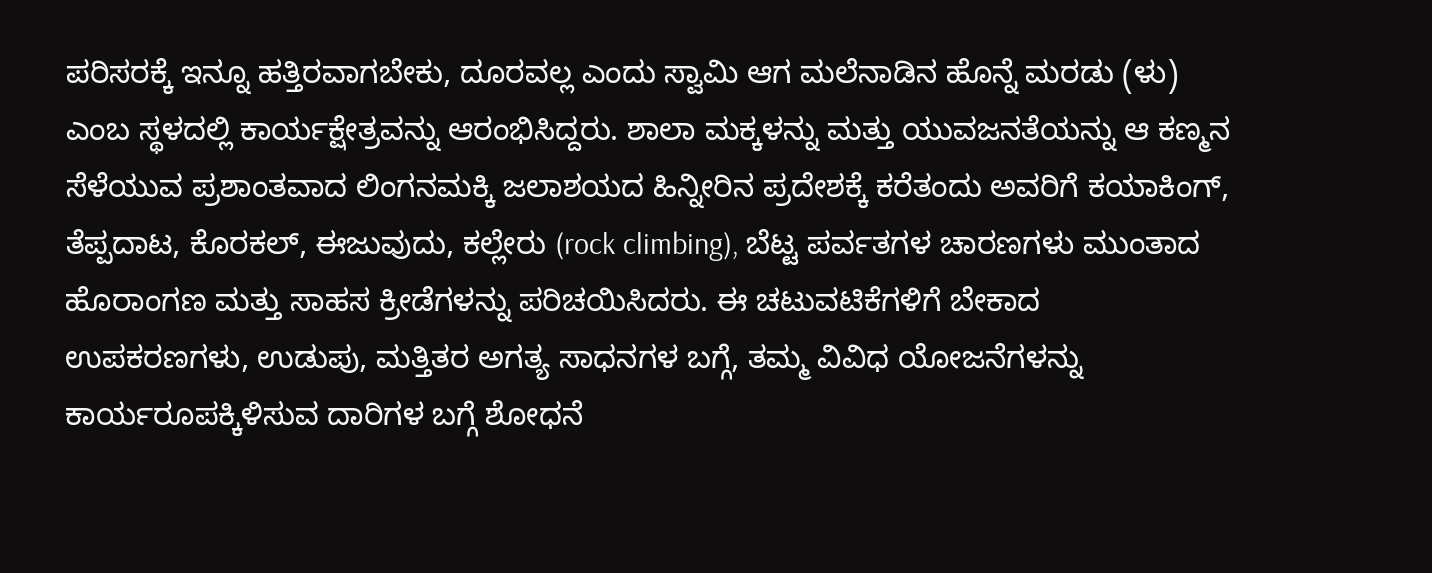ಪರಿಸರಕ್ಕೆ ಇನ್ನೂ ಹತ್ತಿರವಾಗಬೇಕು, ದೂರವಲ್ಲ ಎಂದು ಸ್ವಾಮಿ ಆಗ ಮಲೆನಾಡಿನ ಹೊನ್ನೆ ಮರಡು (ಳು) ಎಂಬ ಸ್ಥಳದಲ್ಲಿ ಕಾರ್ಯಕ್ಷೇತ್ರವನ್ನು ಆರಂಭಿಸಿದ್ದರು. ಶಾಲಾ ಮಕ್ಕಳನ್ನು ಮತ್ತು ಯುವಜನತೆಯನ್ನು ಆ ಕಣ್ಮನ ಸೆಳೆಯುವ ಪ್ರಶಾಂತವಾದ ಲಿಂಗನಮಕ್ಕಿ ಜಲಾಶಯದ ಹಿನ್ನೀರಿನ ಪ್ರದೇಶಕ್ಕೆ ಕರೆತಂದು ಅವರಿಗೆ ಕಯಾಕಿಂಗ್, ತೆಪ್ಪದಾಟ, ಕೊರಕಲ್, ಈಜುವುದು, ಕಲ್ಲೇರು (rock climbing), ಬೆಟ್ಟ ಪರ್ವತಗಳ ಚಾರಣಗಳು ಮುಂತಾದ ಹೊರಾಂಗಣ ಮತ್ತು ಸಾಹಸ ಕ್ರೀಡೆಗಳನ್ನು ಪರಿಚಯಿಸಿದರು. ಈ ಚಟುವಟಿಕೆಗಳಿಗೆ ಬೇಕಾದ ಉಪಕರಣಗಳು, ಉಡುಪು, ಮತ್ತಿತರ ಅಗತ್ಯ ಸಾಧನಗಳ ಬಗ್ಗೆ, ತಮ್ಮ ವಿವಿಧ ಯೋಜನೆಗಳನ್ನು ಕಾರ್ಯರೂಪಕ್ಕಿಳಿಸುವ ದಾರಿಗಳ ಬಗ್ಗೆ ಶೋಧನೆ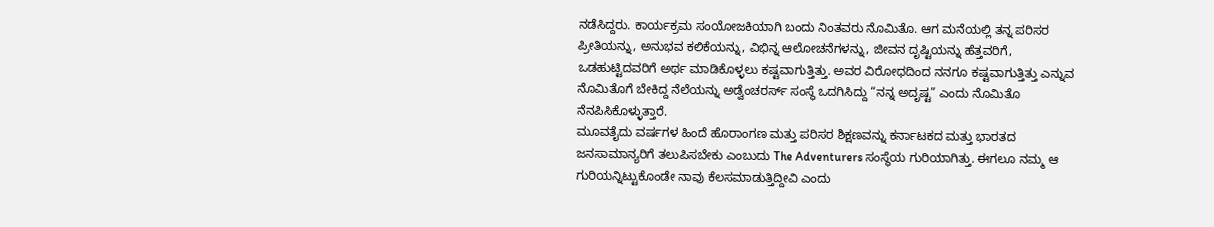ನಡೆಸಿದ್ದರು. ಕಾರ್ಯಕ್ರಮ ಸಂಯೋಜಕಿಯಾಗಿ ಬಂದು ನಿಂತವರು ನೊಮಿತೊ. ಆಗ ಮನೆಯಲ್ಲಿ ತನ್ನ ಪರಿಸರ ಪ್ರೀತಿಯನ್ನು, ಅನುಭವ ಕಲಿಕೆಯನ್ನು, ವಿಭಿನ್ನ ಆಲೋಚನೆಗಳನ್ನು, ಜೀವನ ದೃಷ್ಟಿಯನ್ನು ಹೆತ್ತವರಿಗೆ, ಒಡಹುಟ್ಟಿದವರಿಗೆ ಅರ್ಥ ಮಾಡಿಕೊಳ್ಳಲು ಕಷ್ಟವಾಗುತ್ತಿತ್ತು. ಅವರ ವಿರೋಧದಿಂದ ನನಗೂ ಕಷ್ಟವಾಗುತ್ತಿತ್ತು ಎನ್ನುವ ನೊಮಿತೊಗೆ ಬೇಕಿದ್ದ ನೆಲೆಯನ್ನು ಅಡ್ವೆಂಚರರ್ಸ್ ಸಂಸ್ಥೆ ಒದಗಿಸಿದ್ದು “ನನ್ನ ಅದೃಷ್ಟ” ಎಂದು ನೊಮಿತೊ ನೆನಪಿಸಿಕೊಳ್ಳುತ್ತಾರೆ.
ಮೂವತೈದು ವರ್ಷಗಳ ಹಿಂದೆ ಹೊರಾಂಗಣ ಮತ್ತು ಪರಿಸರ ಶಿಕ್ಷಣವನ್ನು ಕರ್ನಾಟಕದ ಮತ್ತು ಭಾರತದ ಜನಸಾಮಾನ್ಯರಿಗೆ ತಲುಪಿಸಬೇಕು ಎಂಬುದು The Adventurers ಸಂಸ್ಥೆಯ ಗುರಿಯಾಗಿತ್ತು. ಈಗಲೂ ನಮ್ಮ ಆ ಗುರಿಯನ್ನಿಟ್ಟುಕೊಂಡೇ ನಾವು ಕೆಲಸಮಾಡುತ್ತಿದ್ದೀವಿ ಎಂದು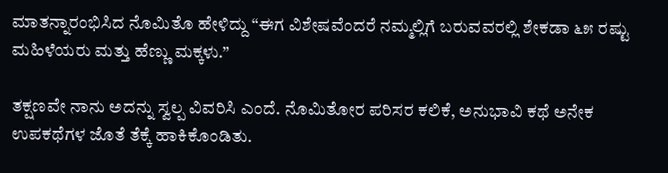ಮಾತನ್ನಾರಂಭಿಸಿದ ನೊಮಿತೊ ಹೇಳಿದ್ದು “ಈಗ ವಿಶೇಷವೆಂದರೆ ನಮ್ಮಲ್ಲಿಗೆ ಬರುವವರಲ್ಲಿ ಶೇಕಡಾ ೬೫ ರಷ್ಟು ಮಹಿಳೆಯರು ಮತ್ತು ಹೆಣ್ಣು ಮಕ್ಕಳು.”

ತಕ್ಷಣವೇ ನಾನು ಅದನ್ನು ಸ್ವಲ್ಪ ವಿವರಿಸಿ ಎಂದೆ. ನೊಮಿತೋರ ಪರಿಸರ ಕಲಿಕೆ, ಅನುಭಾವಿ ಕಥೆ ಅನೇಕ ಉಪಕಥೆಗಳ ಜೊತೆ ತೆಕ್ಕೆ ಹಾಕಿಕೊಂಡಿತು.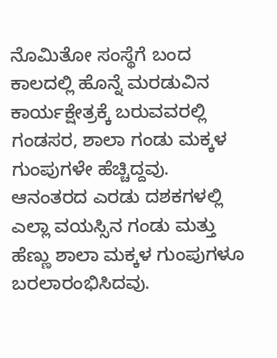ನೊಮಿತೋ ಸಂಸ್ಥೆಗೆ ಬಂದ ಕಾಲದಲ್ಲಿ ಹೊನ್ನೆ ಮರಡುವಿನ ಕಾರ್ಯಕ್ಷೇತ್ರಕ್ಕೆ ಬರುವವರಲ್ಲಿ ಗಂಡಸರ, ಶಾಲಾ ಗಂಡು ಮಕ್ಕಳ ಗುಂಪುಗಳೇ ಹೆಚ್ಚಿದ್ದವು. ಆನಂತರದ ಎರಡು ದಶಕಗಳಲ್ಲಿ ಎಲ್ಲಾ ವಯಸ್ಸಿನ ಗಂಡು ಮತ್ತು ಹೆಣ್ಣು ಶಾಲಾ ಮಕ್ಕಳ ಗುಂಪುಗಳೂ ಬರಲಾರಂಭಿಸಿದವು.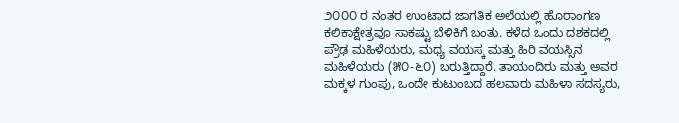೨೦೦೦ ರ ನಂತರ ಉಂಟಾದ ಜಾಗತಿಕ ಅಲೆಯಲ್ಲಿ ಹೊರಾಂಗಣ ಕಲಿಕಾಕ್ಷೇತ್ರವೂ ಸಾಕಷ್ಟು ಬೆಳಿಕಿಗೆ ಬಂತು. ಕಳೆದ ಒಂದು ದಶಕದಲ್ಲಿ ಪ್ರೌಢ ಮಹಿಳೆಯರು, ಮಧ್ಯ ವಯಸ್ಕ ಮತ್ತು ಹಿರಿ ವಯಸ್ಸಿನ ಮಹಿಳೆಯರು (೫೦-೬೦) ಬರುತ್ತಿದ್ದಾರೆ. ತಾಯಂದಿರು ಮತ್ತು ಅವರ ಮಕ್ಕಳ ಗುಂಪು, ಒಂದೇ ಕುಟುಂಬದ ಹಲವಾರು ಮಹಿಳಾ ಸದಸ್ಯರು,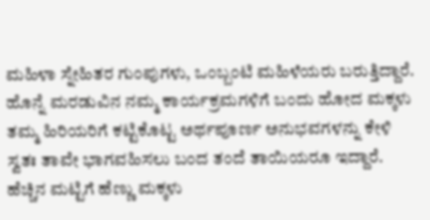ಮಹಿಳಾ ಸ್ನೇಹಿತರ ಗುಂಪುಗಳು, ಒಂಬ್ಬಂಟಿ ಮಹಿಳೆಯರು ಬರುತ್ತಿದ್ದಾರೆ. ಹೊನ್ನೆ ಮರಡುವಿನ ನಮ್ಮ ಕಾರ್ಯಕ್ರಮಗಳಿಗೆ ಬಂದು ಹೋದ ಮಕ್ಕಳು ತಮ್ಮ ಹಿರಿಯರಿಗೆ ಕಟ್ಟಿಕೊಟ್ಟ ಅರ್ಥಪೂರ್ಣ ಅನುಭವಗಳನ್ನು ಕೇಳಿ ಸ್ವತಃ ತಾವೇ ಭಾಗವಹಿಸಲು ಬಂದ ತಂದೆ ತಾಯಿಯರೂ ಇದ್ದಾರೆ. ಹೆಚ್ಚಿನ ಮಟ್ಟಿಗೆ ಹೆಣ್ಣು ಮಕ್ಕಳು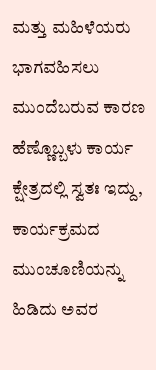ಮತ್ತು ಮಹಿಳೆಯರು ಭಾಗವಹಿಸಲು ಮುಂದೆಬರುವ ಕಾರಣ ಹೆಣ್ಣೊಬ್ಬಳು ಕಾರ್ಯ ಕ್ಷೇತ್ರದಲ್ಲಿ ಸ್ವತಃ ಇದ್ದು, ಕಾರ್ಯಕ್ರಮದ ಮುಂಚೂಣಿಯನ್ನು ಹಿಡಿದು ಅವರ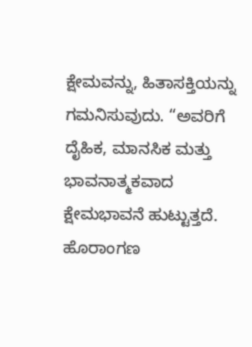ಕ್ಷೇಮವನ್ನು, ಹಿತಾಸಕ್ತಿಯನ್ನು ಗಮನಿಸುವುದು. “ಅವರಿಗೆ ದೈಹಿಕ, ಮಾನಸಿಕ ಮತ್ತು ಭಾವನಾತ್ಮಕವಾದ ಕ್ಷೇಮಭಾವನೆ ಹುಟ್ಟುತ್ತದೆ. ಹೊರಾಂಗಣ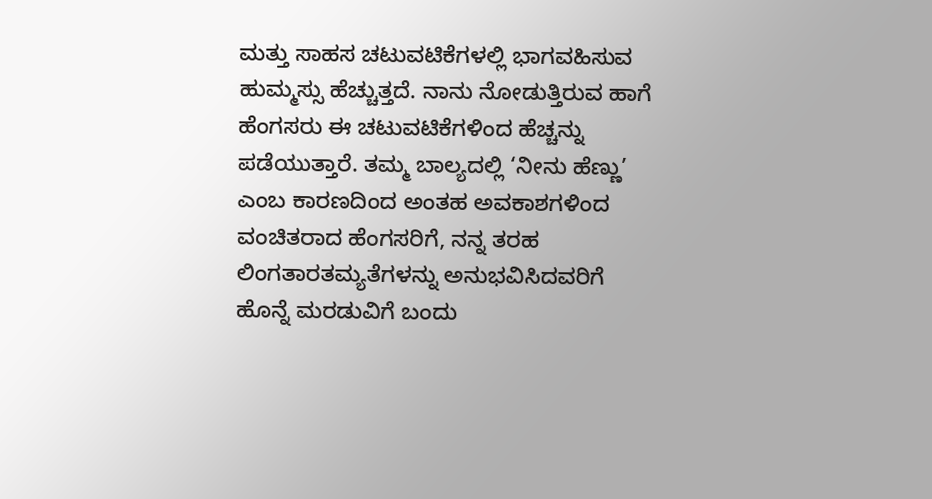ಮತ್ತು ಸಾಹಸ ಚಟುವಟಿಕೆಗಳಲ್ಲಿ ಭಾಗವಹಿಸುವ ಹುಮ್ಮಸ್ಸು ಹೆಚ್ಚುತ್ತದೆ. ನಾನು ನೋಡುತ್ತಿರುವ ಹಾಗೆ ಹೆಂಗಸರು ಈ ಚಟುವಟಿಕೆಗಳಿಂದ ಹೆಚ್ಚನ್ನು ಪಡೆಯುತ್ತಾರೆ. ತಮ್ಮ ಬಾಲ್ಯದಲ್ಲಿ ‘ನೀನು ಹೆಣ್ಣು’ ಎಂಬ ಕಾರಣದಿಂದ ಅಂತಹ ಅವಕಾಶಗಳಿಂದ ವಂಚಿತರಾದ ಹೆಂಗಸರಿಗೆ, ನನ್ನ ತರಹ ಲಿಂಗತಾರತಮ್ಯತೆಗಳನ್ನು ಅನುಭವಿಸಿದವರಿಗೆ ಹೊನ್ನೆ ಮರಡುವಿಗೆ ಬಂದು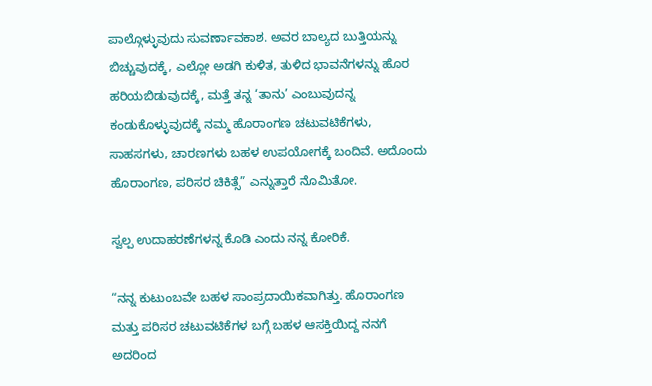ಪಾಲ್ಗೊಳ್ಳುವುದು ಸುವರ್ಣಾವಕಾಶ. ಅವರ ಬಾಲ್ಯದ ಬುತ್ತಿಯನ್ನು ಬಿಚ್ಚುವುದಕ್ಕೆ, ಎಲ್ಲೋ ಅಡಗಿ ಕುಳಿತ, ತುಳಿದ ಭಾವನೆಗಳನ್ನು ಹೊರ ಹರಿಯಬಿಡುವುದಕ್ಕೆ, ಮತ್ತೆ ತನ್ನ ‘ತಾನು’ ಎಂಬುವುದನ್ನ ಕಂಡುಕೊಳ್ಳುವುದಕ್ಕೆ ನಮ್ಮ ಹೊರಾಂಗಣ ಚಟುವಟಿಕೆಗಳು, ಸಾಹಸಗಳು, ಚಾರಣಗಳು ಬಹಳ ಉಪಯೋಗಕ್ಕೆ ಬಂದಿವೆ. ಅದೊಂದು ಹೊರಾಂಗಣ, ಪರಿಸರ ಚಿಕಿತ್ಸೆ” ಎನ್ನುತ್ತಾರೆ ನೊಮಿತೋ.

ಸ್ವಲ್ಪ ಉದಾಹರಣೆಗಳನ್ನ ಕೊಡಿ ಎಂದು ನನ್ನ ಕೋರಿಕೆ.

“ನನ್ನ ಕುಟುಂಬವೇ ಬಹಳ ಸಾಂಪ್ರದಾಯಿಕವಾಗಿತ್ತು. ಹೊರಾಂಗಣ ಮತ್ತು ಪರಿಸರ ಚಟುವಟಿಕೆಗಳ ಬಗ್ಗೆ ಬಹಳ ಆಸಕ್ತಿಯಿದ್ದ ನನಗೆ ಅದರಿಂದ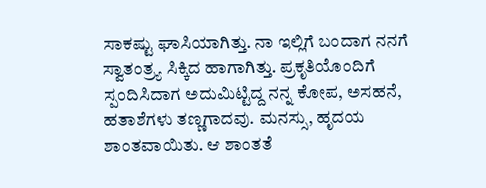ಸಾಕಷ್ಟು ಘಾಸಿಯಾಗಿತ್ತು. ನಾ ಇಲ್ಲಿಗೆ ಬಂದಾಗ ನನಗೆ ಸ್ವಾತಂತ್ರ್ಯ ಸಿಕ್ಕಿದ ಹಾಗಾಗಿತ್ತು. ಪ್ರಕೃತಿಯೊಂದಿಗೆ ಸ್ಪಂದಿಸಿದಾಗ ಅದುಮಿಟ್ಟಿದ್ದ ನನ್ನ ಕೋಪ, ಅಸಹನೆ, ಹತಾಶೆಗಳು ತಣ್ಣಗಾದವು. ಮನಸ್ಸು, ಹೃದಯ ಶಾಂತವಾಯಿತು. ಆ ಶಾಂತತೆ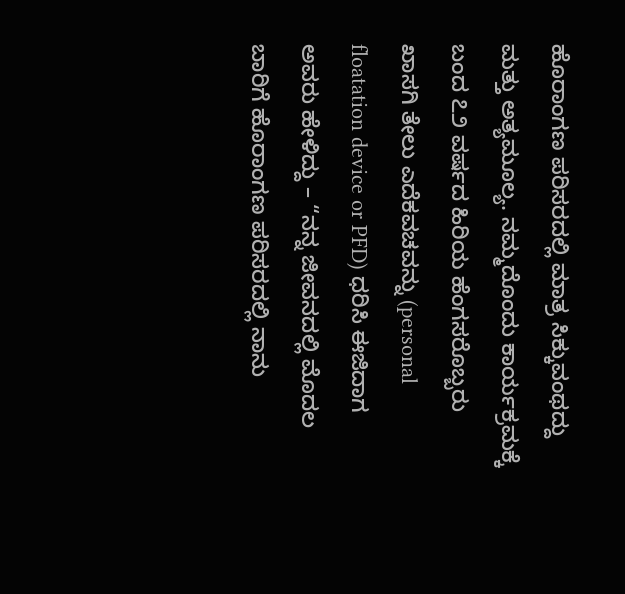ಹೊರಾಂಗಣ ಪರಿಸರದಲ್ಲಿ ಮಾತ್ರ ಸಿಕ್ಕುವಂಥದ್ದು ಮತ್ತು ಅತ್ಯಮೂಲ್ಯ. ನಮ್ಮದೊಂದು ಕಾರ್ಯಕ್ರಮಕ್ಕೆ ಬಂದ ೭೨ ವರ್ಷದ ಹಿರಿಯ ಹೆಂಗಸರೊಬ್ಬರು ಖಾಸಗಿ ತೇಲು ಎದೆಕವಚವನ್ನು (personal floatation device or PFD) ಧರಿಸಿ ಈಜಿದಾಗ ಅವರು ಹೇಳಿದ್ದು – “ನನ್ನ ಜೀವನದಲ್ಲಿ ಮೊದಲ ಬಾರಿಗೆ ಹೊರಾಂಗಣ ಪರಿಸರದಲ್ಲಿ ನಾನು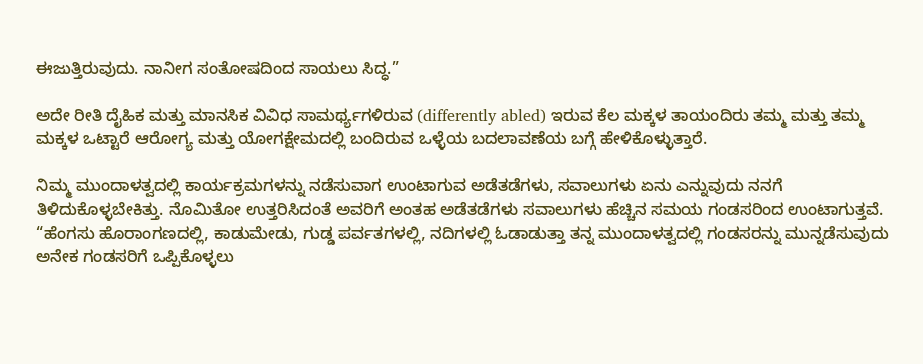ಈಜುತ್ತಿರುವುದು. ನಾನೀಗ ಸಂತೋಷದಿಂದ ಸಾಯಲು ಸಿದ್ಧ.”

ಅದೇ ರೀತಿ ದೈಹಿಕ ಮತ್ತು ಮಾನಸಿಕ ವಿವಿಧ ಸಾಮರ್ಥ್ಯಗಳಿರುವ (differently abled) ಇರುವ ಕೆಲ ಮಕ್ಕಳ ತಾಯಂದಿರು ತಮ್ಮ ಮತ್ತು ತಮ್ಮ ಮಕ್ಕಳ ಒಟ್ಟಾರೆ ಆರೋಗ್ಯ ಮತ್ತು ಯೋಗಕ್ಷೇಮದಲ್ಲಿ ಬಂದಿರುವ ಒಳ್ಳೆಯ ಬದಲಾವಣೆಯ ಬಗ್ಗೆ ಹೇಳಿಕೊಳ್ಳುತ್ತಾರೆ.

ನಿಮ್ಮ ಮುಂದಾಳತ್ವದಲ್ಲಿ ಕಾರ್ಯಕ್ರಮಗಳನ್ನು ನಡೆಸುವಾಗ ಉಂಟಾಗುವ ಅಡೆತಡೆಗಳು, ಸವಾಲುಗಳು ಏನು ಎನ್ನುವುದು ನನಗೆ ತಿಳಿದುಕೊಳ್ಳಬೇಕಿತ್ತು. ನೊಮಿತೋ ಉತ್ತರಿಸಿದಂತೆ ಅವರಿಗೆ ಅಂತಹ ಅಡೆತಡೆಗಳು ಸವಾಲುಗಳು ಹೆಚ್ಚಿನ ಸಮಯ ಗಂಡಸರಿಂದ ಉಂಟಾಗುತ್ತವೆ. “ಹೆಂಗಸು ಹೊರಾಂಗಣದಲ್ಲಿ, ಕಾಡುಮೇಡು, ಗುಡ್ಡ ಪರ್ವತಗಳಲ್ಲಿ, ನದಿಗಳಲ್ಲಿ ಓಡಾಡುತ್ತಾ ತನ್ನ ಮುಂದಾಳತ್ವದಲ್ಲಿ ಗಂಡಸರನ್ನು ಮುನ್ನಡೆಸುವುದು ಅನೇಕ ಗಂಡಸರಿಗೆ ಒಪ್ಪಿಕೊಳ್ಳಲು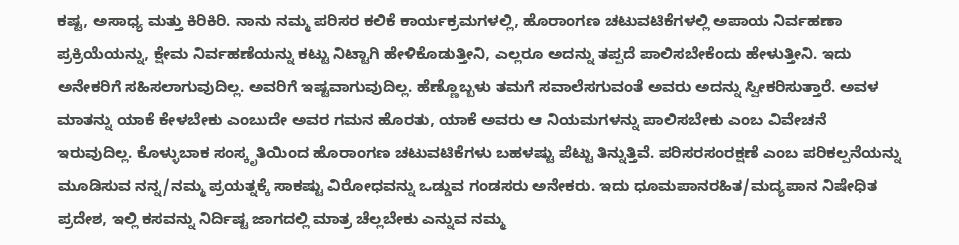ಕಷ್ಟ, ಅಸಾಧ್ಯ ಮತ್ತು ಕಿರಿಕಿರಿ. ನಾನು ನಮ್ಮ ಪರಿಸರ ಕಲಿಕೆ ಕಾರ್ಯಕ್ರಮಗಳಲ್ಲಿ, ಹೊರಾಂಗಣ ಚಟುವಟಿಕೆಗಳಲ್ಲಿ ಅಪಾಯ ನಿರ್ವಹಣಾ ಪ್ರಕ್ರಿಯೆಯನ್ನು, ಕ್ಷೇಮ ನಿರ್ವಹಣೆಯನ್ನು ಕಟ್ಟು ನಿಟ್ಟಾಗಿ ಹೇಳಿಕೊಡುತ್ತೀನಿ, ಎಲ್ಲರೂ ಅದನ್ನು ತಪ್ಪದೆ ಪಾಲಿಸಬೇಕೆಂದು ಹೇಳುತ್ತೀನಿ. ಇದು ಅನೇಕರಿಗೆ ಸಹಿಸಲಾಗುವುದಿಲ್ಲ. ಅವರಿಗೆ ಇಷ್ಟವಾಗುವುದಿಲ್ಲ. ಹೆಣ್ಣೊಬ್ಬಳು ತಮಗೆ ಸವಾಲೆಸಗುವಂತೆ ಅವರು ಅದನ್ನು ಸ್ವೀಕರಿಸುತ್ತಾರೆ. ಅವಳ ಮಾತನ್ನು ಯಾಕೆ ಕೇಳಬೇಕು ಎಂಬುದೇ ಅವರ ಗಮನ ಹೊರತು, ಯಾಕೆ ಅವರು ಆ ನಿಯಮಗಳನ್ನು ಪಾಲಿಸಬೇಕು ಎಂಬ ವಿವೇಚನೆ ಇರುವುದಿಲ್ಲ. ಕೊಳ್ಳುಬಾಕ ಸಂಸ್ಕೃತಿಯಿಂದ ಹೊರಾಂಗಣ ಚಟುವಟಿಕೆಗಳು ಬಹಳಷ್ಟು ಪೆಟ್ಟು ತಿನ್ನುತ್ತಿವೆ. ಪರಿಸರಸಂರಕ್ಷಣೆ ಎಂಬ ಪರಿಕಲ್ಪನೆಯನ್ನು ಮೂಡಿಸುವ ನನ್ನ/ನಮ್ಮ ಪ್ರಯತ್ನಕ್ಕೆ ಸಾಕಷ್ಟು ವಿರೋಧವನ್ನು ಒಡ್ಡುವ ಗಂಡಸರು ಅನೇಕರು. ಇದು ಧೂಮಪಾನರಹಿತ/ಮದ್ಯಪಾನ ನಿಷೇಧಿತ ಪ್ರದೇಶ, ಇಲ್ಲಿ ಕಸವನ್ನು ನಿರ್ದಿಷ್ಟ ಜಾಗದಲ್ಲಿ ಮಾತ್ರ ಚೆಲ್ಲಬೇಕು ಎನ್ನುವ ನಮ್ಮ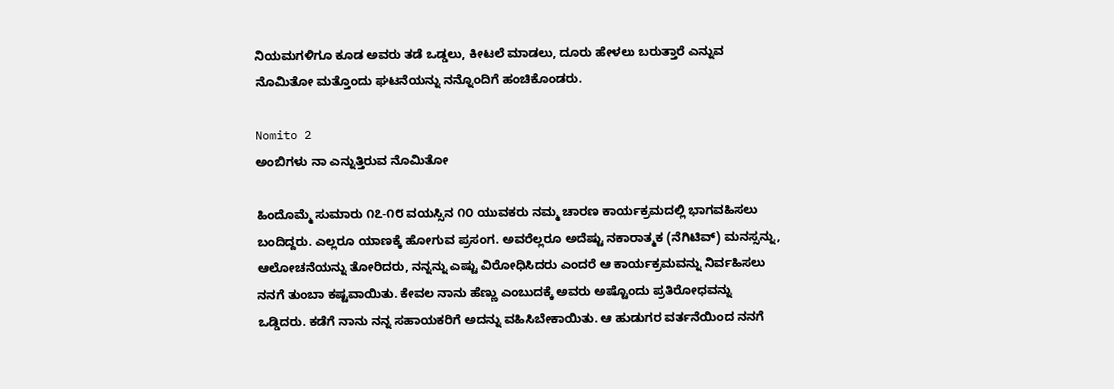ನಿಯಮಗಳಿಗೂ ಕೂಡ ಅವರು ತಡೆ ಒಡ್ಡಲು, ಕೀಟಲೆ ಮಾಡಲು, ದೂರು ಹೇಳಲು ಬರುತ್ತಾರೆ ಎನ್ನುವ ನೊಮಿತೋ ಮತ್ತೊಂದು ಘಟನೆಯನ್ನು ನನ್ನೊಂದಿಗೆ ಹಂಚಿಕೊಂಡರು.

Nomito 2
ಅಂಬಿಗಳು ನಾ ಎನ್ನುತ್ತಿರುವ ನೊಮಿತೋ

ಹಿಂದೊಮ್ಮೆ ಸುಮಾರು ೧೭-೧೮ ವಯಸ್ಸಿನ ೧೦ ಯುವಕರು ನಮ್ಮ ಚಾರಣ ಕಾರ್ಯಕ್ರಮದಲ್ಲಿ ಭಾಗವಹಿಸಲು ಬಂದಿದ್ದರು. ಎಲ್ಲರೂ ಯಾಣಕ್ಕೆ ಹೋಗುವ ಪ್ರಸಂಗ. ಅವರೆಲ್ಲರೂ ಅದೆಷ್ಟು ನಕಾರಾತ್ಮಕ (ನೆಗಿಟಿವ್) ಮನಸ್ಸನ್ನು, ಆಲೋಚನೆಯನ್ನು ತೋರಿದರು, ನನ್ನನ್ನು ಎಷ್ಟು ವಿರೋಧಿಸಿದರು ಎಂದರೆ ಆ ಕಾರ್ಯಕ್ರಮವನ್ನು ನಿರ್ವಹಿಸಲು ನನಗೆ ತುಂಬಾ ಕಷ್ಟವಾಯಿತು. ಕೇವಲ ನಾನು ಹೆಣ್ಣು ಎಂಬುದಕ್ಕೆ ಅವರು ಅಷ್ಟೊಂದು ಪ್ರತಿರೋಧವನ್ನು ಒಡ್ಡಿದರು. ಕಡೆಗೆ ನಾನು ನನ್ನ ಸಹಾಯಕರಿಗೆ ಅದನ್ನು ವಹಿಸಿಬೇಕಾಯಿತು. ಆ ಹುಡುಗರ ವರ್ತನೆಯಿಂದ ನನಗೆ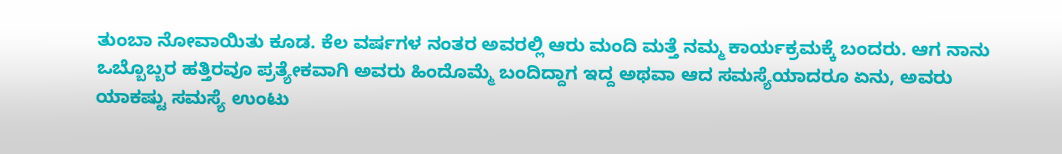ತುಂಬಾ ನೋವಾಯಿತು ಕೂಡ. ಕೆಲ ವರ್ಷಗಳ ನಂತರ ಅವರಲ್ಲಿ ಆರು ಮಂದಿ ಮತ್ತೆ ನಮ್ಮ ಕಾರ್ಯಕ್ರಮಕ್ಕೆ ಬಂದರು. ಆಗ ನಾನು ಒಬ್ಬೊಬ್ಬರ ಹತ್ತಿರವೂ ಪ್ರತ್ಯೇಕವಾಗಿ ಅವರು ಹಿಂದೊಮ್ಮೆ ಬಂದಿದ್ದಾಗ ಇದ್ದ ಅಥವಾ ಆದ ಸಮಸ್ಯೆಯಾದರೂ ಏನು, ಅವರು ಯಾಕಷ್ಟು ಸಮಸ್ಯೆ ಉಂಟು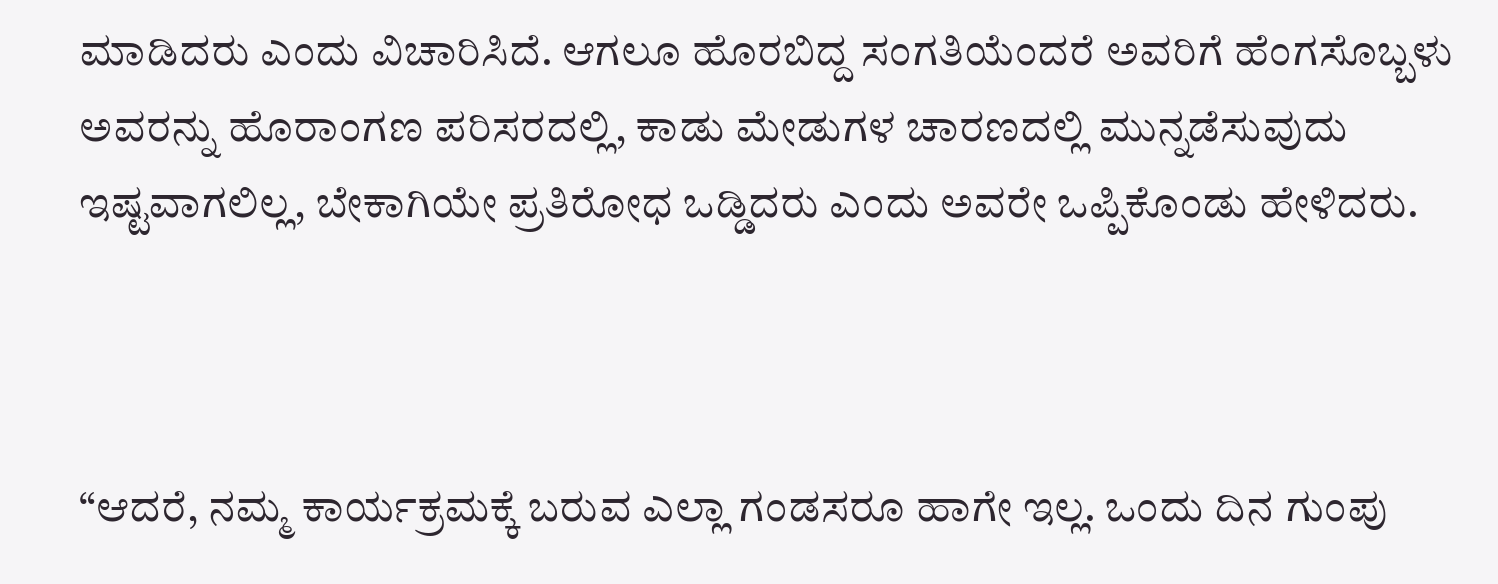ಮಾಡಿದರು ಎಂದು ವಿಚಾರಿಸಿದೆ. ಆಗಲೂ ಹೊರಬಿದ್ದ ಸಂಗತಿಯೆಂದರೆ ಅವರಿಗೆ ಹೆಂಗಸೊಬ್ಬಳು ಅವರನ್ನು ಹೊರಾಂಗಣ ಪರಿಸರದಲ್ಲಿ, ಕಾಡು ಮೇಡುಗಳ ಚಾರಣದಲ್ಲಿ ಮುನ್ನಡೆಸುವುದು ಇಷ್ಟವಾಗಲಿಲ್ಲ, ಬೇಕಾಗಿಯೇ ಪ್ರತಿರೋಧ ಒಡ್ಡಿದರು ಎಂದು ಅವರೇ ಒಪ್ಪಿಕೊಂಡು ಹೇಳಿದರು.



“ಆದರೆ, ನಮ್ಮ ಕಾರ್ಯಕ್ರಮಕ್ಕೆ ಬರುವ ಎಲ್ಲಾ ಗಂಡಸರೂ ಹಾಗೇ ಇಲ್ಲ. ಒಂದು ದಿನ ಗುಂಪು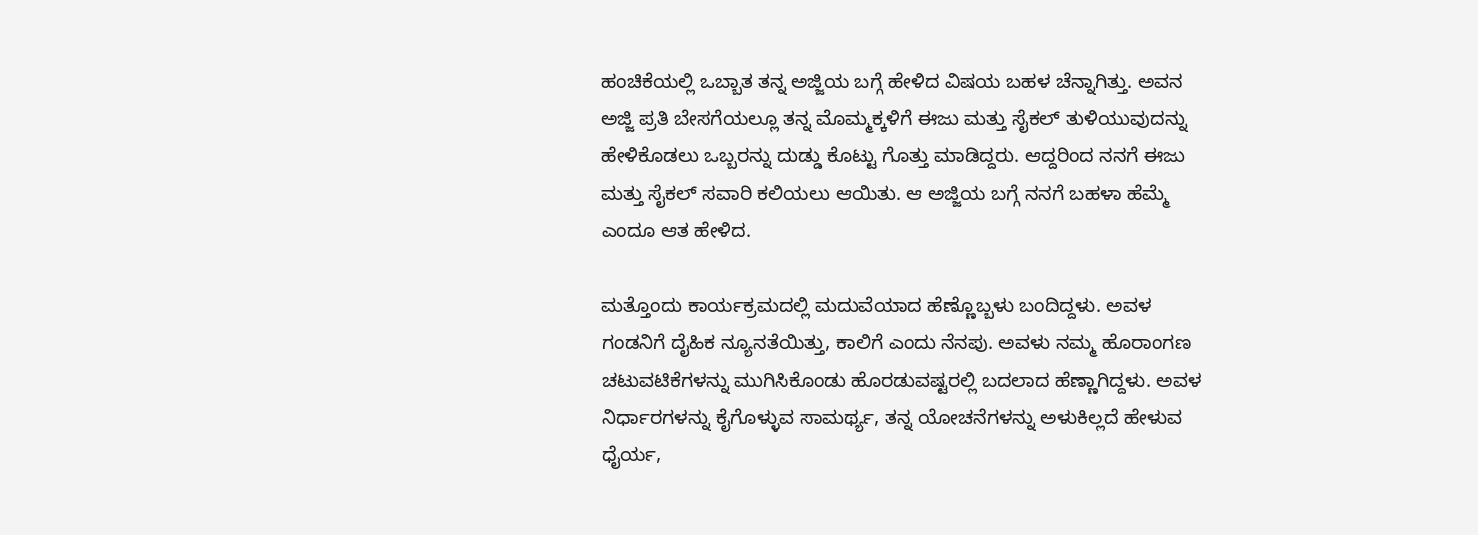ಹಂಚಿಕೆಯಲ್ಲಿ ಒಬ್ಬಾತ ತನ್ನ ಅಜ್ಜಿಯ ಬಗ್ಗೆ ಹೇಳಿದ ವಿಷಯ ಬಹಳ ಚೆನ್ನಾಗಿತ್ತು. ಅವನ ಅಜ್ಜಿ ಪ್ರತಿ ಬೇಸಗೆಯಲ್ಲೂ ತನ್ನ ಮೊಮ್ಮಕ್ಕಳಿಗೆ ಈಜು ಮತ್ತು ಸೈಕಲ್ ತುಳಿಯುವುದನ್ನು ಹೇಳಿಕೊಡಲು ಒಬ್ಬರನ್ನು ದುಡ್ಡು ಕೊಟ್ಟು ಗೊತ್ತು ಮಾಡಿದ್ದರು. ಆದ್ದರಿಂದ ನನಗೆ ಈಜು ಮತ್ತು ಸೈಕಲ್ ಸವಾರಿ ಕಲಿಯಲು ಆಯಿತು. ಆ ಅಜ್ಜಿಯ ಬಗ್ಗೆ ನನಗೆ ಬಹಳಾ ಹೆಮ್ಮೆ ಎಂದೂ ಆತ ಹೇಳಿದ.

ಮತ್ತೊಂದು ಕಾರ್ಯಕ್ರಮದಲ್ಲಿ ಮದುವೆಯಾದ ಹೆಣ್ಣೊಬ್ಬಳು ಬಂದಿದ್ದಳು. ಅವಳ ಗಂಡನಿಗೆ ದೈಹಿಕ ನ್ಯೂನತೆಯಿತ್ತು, ಕಾಲಿಗೆ ಎಂದು ನೆನಪು. ಅವಳು ನಮ್ಮ ಹೊರಾಂಗಣ ಚಟುವಟಿಕೆಗಳನ್ನು ಮುಗಿಸಿಕೊಂಡು ಹೊರಡುವಷ್ಟರಲ್ಲಿ ಬದಲಾದ ಹೆಣ್ಣಾಗಿದ್ದಳು. ಅವಳ ನಿರ್ಧಾರಗಳನ್ನು ಕೈಗೊಳ್ಳುವ ಸಾಮರ್ಥ್ಯ, ತನ್ನ ಯೋಚನೆಗಳನ್ನು ಅಳುಕಿಲ್ಲದೆ ಹೇಳುವ ಧೈರ್ಯ,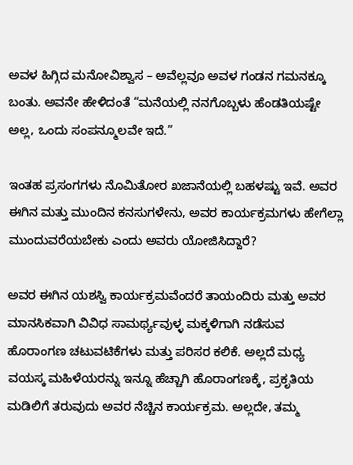ಅವಳ ಹಿಗ್ಗಿದ ಮನೋವಿಶ್ವಾಸ – ಅವೆಲ್ಲವೂ ಅವಳ ಗಂಡನ ಗಮನಕ್ಕೂ ಬಂತು. ಅವನೇ ಹೇಳಿದಂತೆ “ಮನೆಯಲ್ಲಿ ನನಗೊಬ್ಬಳು ಹೆಂಡತಿಯಷ್ಟೇ ಅಲ್ಲ, ಒಂದು ಸಂಪನ್ಮೂಲವೇ ಇದೆ.”

ಇಂತಹ ಪ್ರಸಂಗಗಳು ನೊಮಿತೋರ ಖಜಾನೆಯಲ್ಲಿ ಬಹಳಷ್ಟು ಇವೆ. ಅವರ ಈಗಿನ ಮತ್ತು ಮುಂದಿನ ಕನಸುಗಳೇನು, ಅವರ ಕಾರ್ಯಕ್ರಮಗಳು ಹೇಗೆಲ್ಲಾ ಮುಂದುವರೆಯಬೇಕು ಎಂದು ಅವರು ಯೋಜಿಸಿದ್ದಾರೆ?

ಅವರ ಈಗಿನ ಯಶಸ್ವಿ ಕಾರ್ಯಕ್ರಮವೆಂದರೆ ತಾಯಂದಿರು ಮತ್ತು ಅವರ ಮಾನಸಿಕವಾಗಿ ವಿವಿಧ ಸಾಮರ್ಥ್ಯವುಳ್ಳ ಮಕ್ಕಳಿಗಾಗಿ ನಡೆಸುವ ಹೊರಾಂಗಣ ಚಟುವಟಿಕೆಗಳು ಮತ್ತು ಪರಿಸರ ಕಲಿಕೆ. ಅಲ್ಲದೆ ಮಧ್ಯ ವಯಸ್ಕ ಮಹಿಳೆಯರನ್ನು ಇನ್ನೂ ಹೆಚ್ಚಾಗಿ ಹೊರಾಂಗಣಕ್ಕೆ, ಪ್ರಕೃತಿಯ ಮಡಿಲಿಗೆ ತರುವುದು ಅವರ ನೆಚ್ಚಿನ ಕಾರ್ಯಕ್ರಮ. ಅಲ್ಲದೇ, ತಮ್ಮ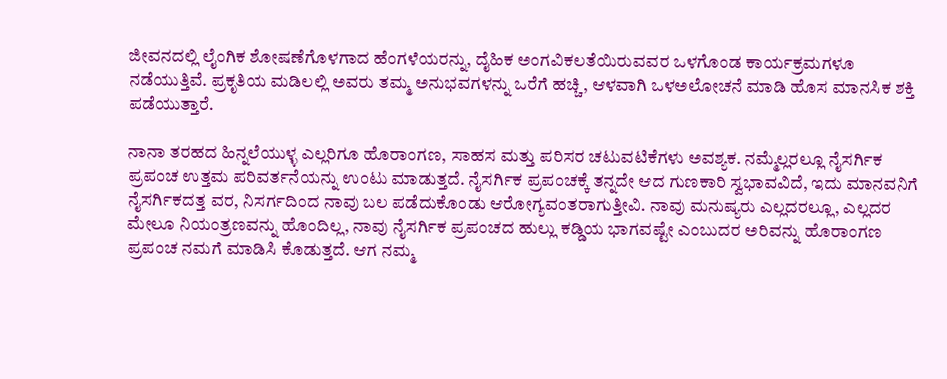ಜೀವನದಲ್ಲಿ ಲೈಂಗಿಕ ಶೋಷಣೆಗೊಳಗಾದ ಹೆಂಗಳೆಯರನ್ನು, ದೈಹಿಕ ಅಂಗವಿಕಲತೆಯಿರುವವರ ಒಳಗೊಂಡ ಕಾರ್ಯಕ್ರಮಗಳೂ ನಡೆಯುತ್ತಿವೆ. ಪ್ರಕೃತಿಯ ಮಡಿಲಲ್ಲಿ ಅವರು ತಮ್ಮ ಅನುಭವಗಳನ್ನು ಒರೆಗೆ ಹಚ್ಚಿ, ಆಳವಾಗಿ ಒಳಅಲೋಚನೆ ಮಾಡಿ ಹೊಸ ಮಾನಸಿಕ ಶಕ್ತಿ ಪಡೆಯುತ್ತಾರೆ.

ನಾನಾ ತರಹದ ಹಿನ್ನಲೆಯುಳ್ಳ ಎಲ್ಲರಿಗೂ ಹೊರಾಂಗಣ, ಸಾಹಸ ಮತ್ತು ಪರಿಸರ ಚಟುವಟಿಕೆಗಳು ಅವಶ್ಯಕ. ನಮ್ಮೆಲ್ಲರಲ್ಲೂ ನೈಸರ್ಗಿಕ ಪ್ರಪಂಚ ಉತ್ತಮ ಪರಿವರ್ತನೆಯನ್ನು ಉಂಟು ಮಾಡುತ್ತದೆ. ನೈಸರ್ಗಿಕ ಪ್ರಪಂಚಕ್ಕೆ ತನ್ನದೇ ಆದ ಗುಣಕಾರಿ ಸ್ವಭಾವವಿದೆ, ಇದು ಮಾನವನಿಗೆ ನೈಸರ್ಗಿಕದತ್ತ ವರ, ನಿಸರ್ಗದಿಂದ ನಾವು ಬಲ ಪಡೆದುಕೊಂಡು ಆರೋಗ್ಯವಂತರಾಗುತ್ತೀವಿ. ನಾವು ಮನುಷ್ಯರು ಎಲ್ಲದರಲ್ಲೂ, ಎಲ್ಲದರ ಮೇಲೂ ನಿಯಂತ್ರಣವನ್ನು ಹೊಂದಿಲ್ಲ, ನಾವು ನೈಸರ್ಗಿಕ ಪ್ರಪಂಚದ ಹುಲ್ಲು ಕಡ್ಡಿಯ ಭಾಗವಷ್ಟೇ ಎಂಬುದರ ಅರಿವನ್ನು ಹೊರಾಂಗಣ ಪ್ರಪಂಚ ನಮಗೆ ಮಾಡಿಸಿ ಕೊಡುತ್ತದೆ. ಆಗ ನಮ್ಮ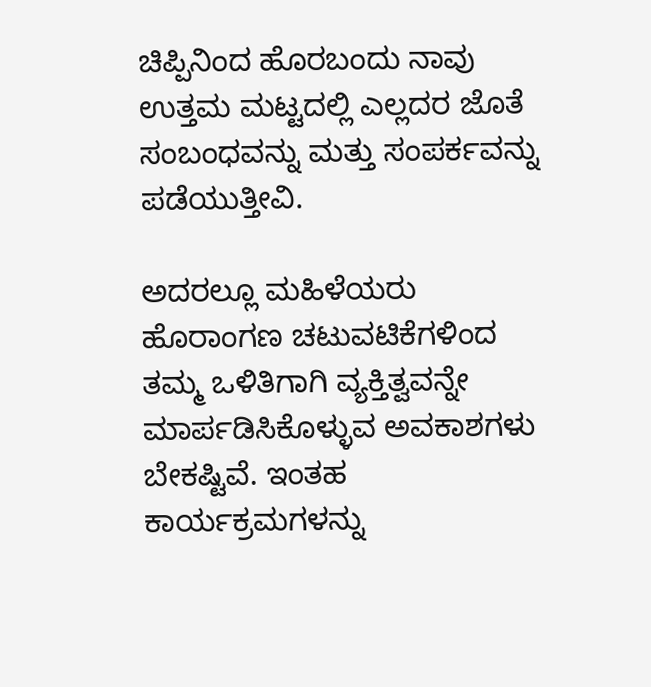ಚಿಪ್ಪಿನಿಂದ ಹೊರಬಂದು ನಾವು ಉತ್ತಮ ಮಟ್ಟದಲ್ಲಿ ಎಲ್ಲದರ ಜೊತೆ ಸಂಬಂಧವನ್ನು ಮತ್ತು ಸಂಪರ್ಕವನ್ನು ಪಡೆಯುತ್ತೀವಿ.

ಅದರಲ್ಲೂ ಮಹಿಳೆಯರು ಹೊರಾಂಗಣ ಚಟುವಟಿಕೆಗಳಿಂದ ತಮ್ಮ ಒಳಿತಿಗಾಗಿ ವ್ಯಕ್ತಿತ್ವವನ್ನೇ ಮಾರ್ಪಡಿಸಿಕೊಳ್ಳುವ ಅವಕಾಶಗಳು ಬೇಕಷ್ಟಿವೆ. ಇಂತಹ ಕಾರ್ಯಕ್ರಮಗಳನ್ನು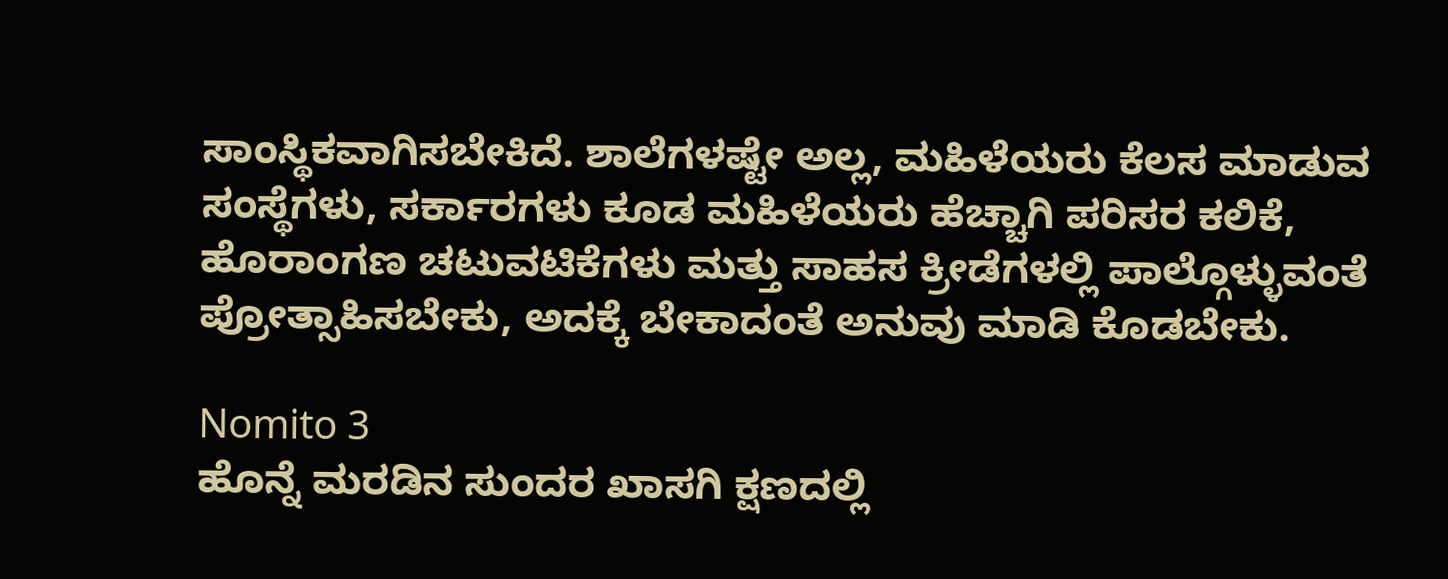ಸಾಂಸ್ಥಿಕವಾಗಿಸಬೇಕಿದೆ. ಶಾಲೆಗಳಷ್ಟೇ ಅಲ್ಲ, ಮಹಿಳೆಯರು ಕೆಲಸ ಮಾಡುವ ಸಂಸ್ಥೆಗಳು, ಸರ್ಕಾರಗಳು ಕೂಡ ಮಹಿಳೆಯರು ಹೆಚ್ಚಾಗಿ ಪರಿಸರ ಕಲಿಕೆ, ಹೊರಾಂಗಣ ಚಟುವಟಿಕೆಗಳು ಮತ್ತು ಸಾಹಸ ಕ್ರೀಡೆಗಳಲ್ಲಿ ಪಾಲ್ಗೊಳ್ಳುವಂತೆ ಪ್ರೋತ್ಸಾಹಿಸಬೇಕು, ಅದಕ್ಕೆ ಬೇಕಾದಂತೆ ಅನುವು ಮಾಡಿ ಕೊಡಬೇಕು.

Nomito 3
ಹೊನ್ನೆ ಮರಡಿನ ಸುಂದರ ಖಾಸಗಿ ಕ್ಷಣದಲ್ಲಿ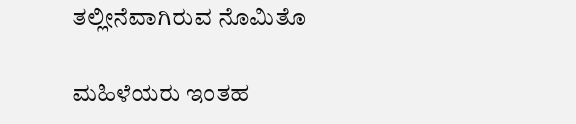ತಲ್ಲೀನೆವಾಗಿರುವ ನೊಮಿತೊ

ಮಹಿಳೆಯರು ಇಂತಹ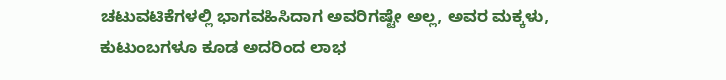ಚಟುವಟಿಕೆಗಳಲ್ಲಿ ಭಾಗವಹಿಸಿದಾಗ ಅವರಿಗಷ್ಟೇ ಅಲ್ಲ, ಅವರ ಮಕ್ಕಳು, ಕುಟುಂಬಗಳೂ ಕೂಡ ಅದರಿಂದ ಲಾಭ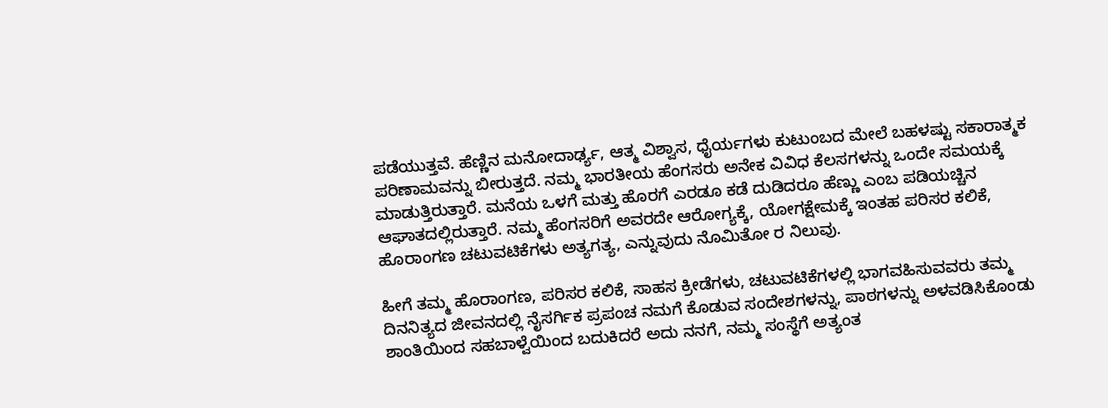ಪಡೆಯುತ್ತವೆ. ಹೆಣ್ಣಿನ ಮನೋದಾರ್ಢ್ಯ, ಆತ್ಮ ವಿಶ್ವಾಸ, ಧೈರ್ಯಗಳು ಕುಟುಂಬದ ಮೇಲೆ ಬಹಳಷ್ಟು ಸಕಾರಾತ್ಮಕ ಪರಿಣಾಮವನ್ನು ಬೀರುತ್ತದೆ. ನಮ್ಮ ಭಾರತೀಯ ಹೆಂಗಸರು ಅನೇಕ ವಿವಿಧ ಕೆಲಸಗಳನ್ನು ಒಂದೇ ಸಮಯಕ್ಕೆ ಮಾಡುತ್ತಿರುತ್ತಾರೆ. ಮನೆಯ ಒಳಗೆ ಮತ್ತು ಹೊರಗೆ ಎರಡೂ ಕಡೆ ದುಡಿದರೂ ಹೆಣ್ಣು ಎಂಬ ಪಡಿಯಚ್ಚಿನ ಆಘಾತದಲ್ಲಿರುತ್ತಾರೆ. ನಮ್ಮ ಹೆಂಗಸರಿಗೆ ಅವರದೇ ಆರೋಗ್ಯಕ್ಕೆ, ಯೋಗಕ್ಷೇಮಕ್ಕೆ ಇಂತಹ ಪರಿಸರ ಕಲಿಕೆ, ಹೊರಾಂಗಣ ಚಟುವಟಿಕೆಗಳು ಅತ್ಯಗತ್ಯ, ಎನ್ನುವುದು ನೊಮಿತೋ ರ ನಿಲುವು.

ಹೀಗೆ ತಮ್ಮ ಹೊರಾಂಗಣ, ಪರಿಸರ ಕಲಿಕೆ, ಸಾಹಸ ಕ್ರೀಡೆಗಳು, ಚಟುವಟಿಕೆಗಳಲ್ಲಿ ಭಾಗವಹಿಸುವವರು ತಮ್ಮ ದಿನನಿತ್ಯದ ಜೀವನದಲ್ಲಿ ನೈಸರ್ಗಿಕ ಪ್ರಪಂಚ ನಮಗೆ ಕೊಡುವ ಸಂದೇಶಗಳನ್ನು, ಪಾಠಗಳನ್ನು ಅಳವಡಿಸಿಕೊಂಡು ಶಾಂತಿಯಿಂದ ಸಹಬಾಳ್ವೆಯಿಂದ ಬದುಕಿದರೆ ಅದು ನನಗೆ, ನಮ್ಮ ಸಂಸ್ಥೆಗೆ ಅತ್ಯಂತ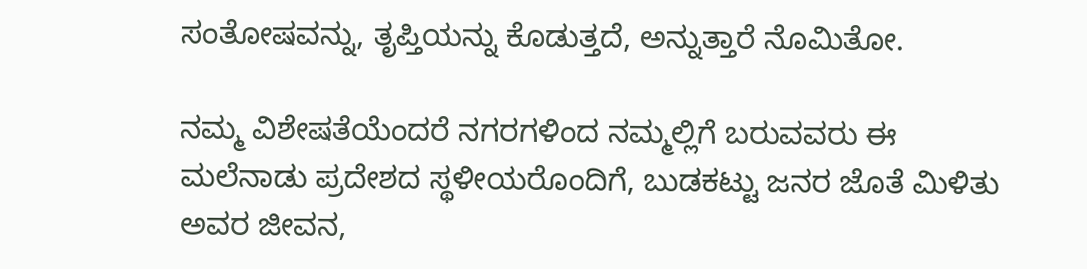ಸಂತೋಷವನ್ನು, ತೃಪ್ತಿಯನ್ನು ಕೊಡುತ್ತದೆ, ಅನ್ನುತ್ತಾರೆ ನೊಮಿತೋ.

ನಮ್ಮ ವಿಶೇಷತೆಯೆಂದರೆ ನಗರಗಳಿಂದ ನಮ್ಮಲ್ಲಿಗೆ ಬರುವವರು ಈ ಮಲೆನಾಡು ಪ್ರದೇಶದ ಸ್ಥಳೀಯರೊಂದಿಗೆ, ಬುಡಕಟ್ಟು ಜನರ ಜೊತೆ ಮಿಳಿತು ಅವರ ಜೀವನ,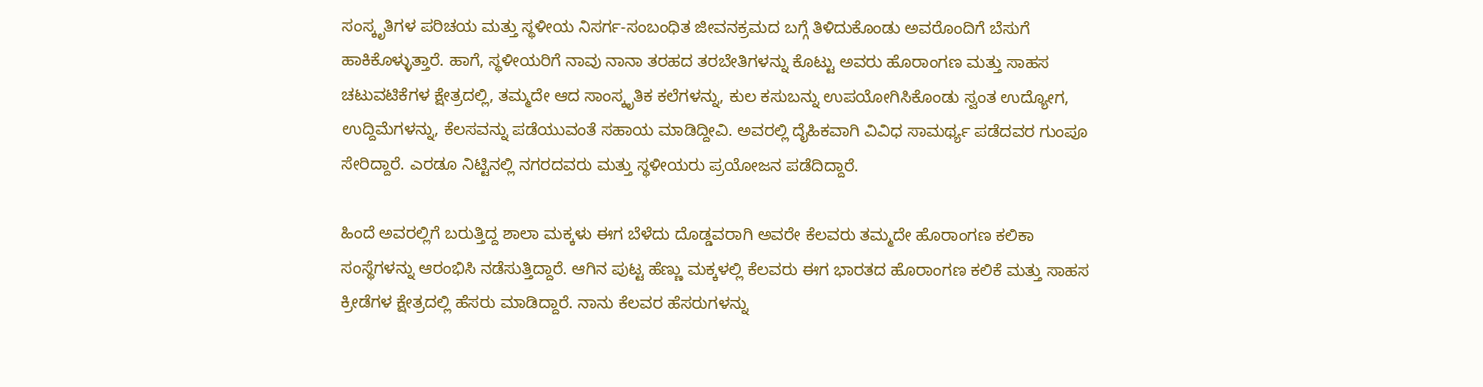ಸಂಸ್ಕೃತಿಗಳ ಪರಿಚಯ ಮತ್ತು ಸ್ಥಳೀಯ ನಿಸರ್ಗ-ಸಂಬಂಧಿತ ಜೀವನಕ್ರಮದ ಬಗ್ಗೆ ತಿಳಿದುಕೊಂಡು ಅವರೊಂದಿಗೆ ಬೆಸುಗೆ ಹಾಕಿಕೊಳ್ಳುತ್ತಾರೆ. ಹಾಗೆ, ಸ್ಥಳೀಯರಿಗೆ ನಾವು ನಾನಾ ತರಹದ ತರಬೇತಿಗಳನ್ನು ಕೊಟ್ಟು ಅವರು ಹೊರಾಂಗಣ ಮತ್ತು ಸಾಹಸ ಚಟುವಟಿಕೆಗಳ ಕ್ಷೇತ್ರದಲ್ಲಿ, ತಮ್ಮದೇ ಆದ ಸಾಂಸ್ಕೃತಿಕ ಕಲೆಗಳನ್ನು, ಕುಲ ಕಸುಬನ್ನು ಉಪಯೋಗಿಸಿಕೊಂಡು ಸ್ವಂತ ಉದ್ಯೋಗ, ಉದ್ದಿಮೆಗಳನ್ನು, ಕೆಲಸವನ್ನು ಪಡೆಯುವಂತೆ ಸಹಾಯ ಮಾಡಿದ್ದೀವಿ. ಅವರಲ್ಲಿ ದೈಹಿಕವಾಗಿ ವಿವಿಧ ಸಾಮರ್ಥ್ಯ ಪಡೆದವರ ಗುಂಪೂ ಸೇರಿದ್ದಾರೆ. ಎರಡೂ ನಿಟ್ಟಿನಲ್ಲಿ ನಗರದವರು ಮತ್ತು ಸ್ಥಳೀಯರು ಪ್ರಯೋಜನ ಪಡೆದಿದ್ದಾರೆ.

ಹಿಂದೆ ಅವರಲ್ಲಿಗೆ ಬರುತ್ತಿದ್ದ ಶಾಲಾ ಮಕ್ಕಳು ಈಗ ಬೆಳೆದು ದೊಡ್ಡವರಾಗಿ ಅವರೇ ಕೆಲವರು ತಮ್ಮದೇ ಹೊರಾಂಗಣ ಕಲಿಕಾ ಸಂಸ್ಥೆಗಳನ್ನು ಆರಂಭಿಸಿ ನಡೆಸುತ್ತಿದ್ದಾರೆ. ಆಗಿನ ಪುಟ್ಟ ಹೆಣ್ಣು ಮಕ್ಕಳಲ್ಲಿ ಕೆಲವರು ಈಗ ಭಾರತದ ಹೊರಾಂಗಣ ಕಲಿಕೆ ಮತ್ತು ಸಾಹಸ ಕ್ರೀಡೆಗಳ ಕ್ಷೇತ್ರದಲ್ಲಿ ಹೆಸರು ಮಾಡಿದ್ದಾರೆ. ನಾನು ಕೆಲವರ ಹೆಸರುಗಳನ್ನು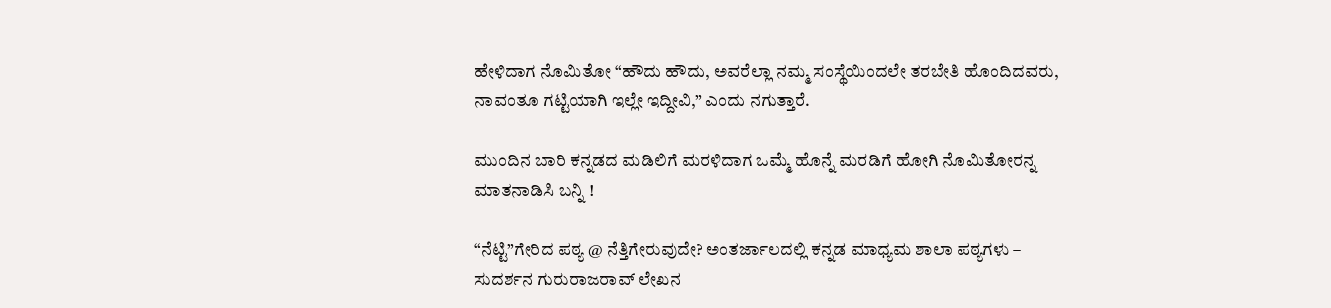ಹೇಳಿದಾಗ ನೊಮಿತೋ “ಹೌದು ಹೌದು, ಅವರೆಲ್ಲಾ ನಮ್ಮ ಸಂಸ್ಥೆಯಿಂದಲೇ ತರಬೇತಿ ಹೊಂದಿದವರು, ನಾವಂತೂ ಗಟ್ಟಿಯಾಗಿ ಇಲ್ಲೇ ಇದ್ದೀವಿ,” ಎಂದು ನಗುತ್ತಾರೆ.

ಮುಂದಿನ ಬಾರಿ ಕನ್ನಡದ ಮಡಿಲಿಗೆ ಮರಳಿದಾಗ ಒಮ್ಮೆ ಹೊನ್ನೆ ಮರಡಿಗೆ ಹೋಗಿ ನೊಮಿತೋರನ್ನ ಮಾತನಾಡಿಸಿ ಬನ್ನಿ !

“ನೆಟ್ಟಿ”ಗೇರಿದ ಪಠ್ಯ @ ನೆತ್ತಿಗೇರುವುದೇ? ಅಂತರ್ಜಾಲದಲ್ಲಿ ಕನ್ನಡ ಮಾಧ್ಯಮ ಶಾಲಾ ಪಠ್ಯಗಳು – ಸುದರ್ಶನ ಗುರುರಾಜರಾವ್ ಲೇಖನ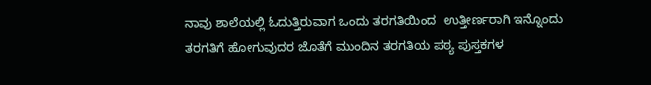ನಾವು ಶಾಲೆಯಲ್ಲಿ ಓದುತ್ತಿರುವಾಗ ಒಂದು ತರಗತಿಯಿಂದ  ಉತ್ತೀರ್ಣರಾಗಿ ಇನ್ನೊಂದು ತರಗತಿಗೆ ಹೋಗುವುದರ ಜೊತೆಗೆ ಮುಂದಿನ ತರಗತಿಯ ಪಠ್ಯ ಪುಸ್ತಕಗಳ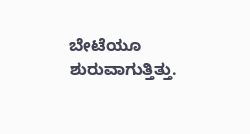ಬೇಟೆಯೂ ಶುರುವಾಗುತ್ತಿತ್ತು.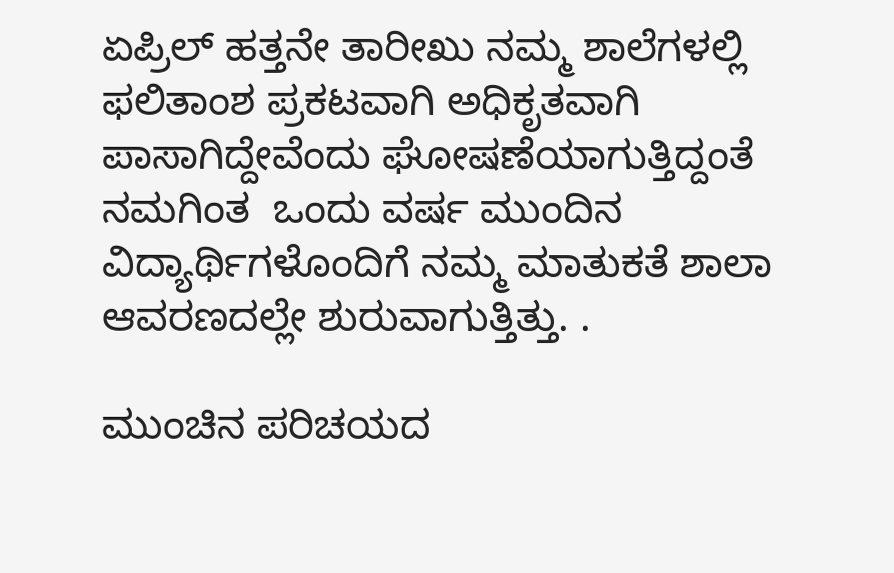ಏಪ್ರಿಲ್ ಹತ್ತನೇ ತಾರೀಖು ನಮ್ಮ ಶಾಲೆಗಳಲ್ಲಿ ಫಲಿತಾಂಶ ಪ್ರಕಟವಾಗಿ ಅಧಿಕೃತವಾಗಿ ಪಾಸಾಗಿದ್ದೇವೆಂದು ಘೋಷಣೆಯಾಗುತ್ತಿದ್ದಂತೆ ನಮಗಿಂತ  ಒಂದು ವರ್ಷ ಮುಂದಿನ ವಿದ್ಯಾರ್ಥಿಗಳೊಂದಿಗೆ ನಮ್ಮ ಮಾತುಕತೆ ಶಾಲಾ ಆವರಣದಲ್ಲೇ ಶುರುವಾಗುತ್ತಿತ್ತು. .

ಮುಂಚಿನ ಪರಿಚಯದ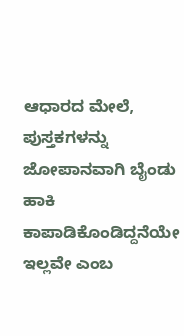ಆಧಾರದ ಮೇಲೆ, ಪುಸ್ತಕಗಳನ್ನು ಜೋಪಾನವಾಗಿ ಬೈಂಡು  ಹಾಕಿ ಕಾಪಾಡಿಕೊಂಡಿದ್ದನೆಯೇ ಇಲ್ಲವೇ ಎಂಬ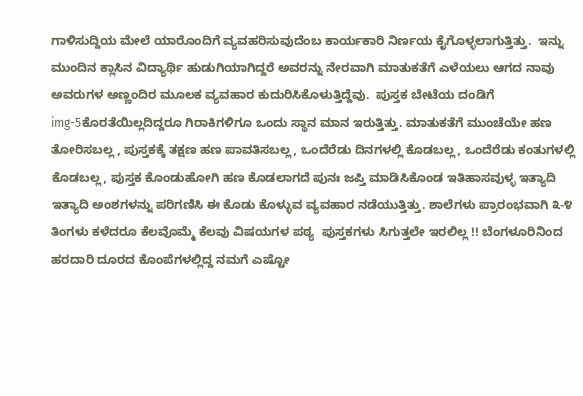ಗಾಳಿಸುದ್ದಿಯ ಮೇಲೆ ಯಾರೊಂದಿಗೆ ವ್ಯವಹರಿಸುವುದೆಂಬ ಕಾರ್ಯಕಾರಿ ನಿರ್ಣಯ ಕೈಗೊಳ್ಳಲಾಗುತ್ತಿತ್ತು.  ಇನ್ನು ಮುಂದಿನ ಕ್ಲಾಸಿನ ವಿದ್ಯಾರ್ಥಿ ಹುಡುಗಿಯಾಗಿದ್ದರೆ ಅವರನ್ನು ನೇರವಾಗಿ ಮಾತುಕತೆಗೆ ಎಳೆಯಲು ಆಗದ ನಾವು ಅವರುಗಳ ಅಣ್ಣಂದಿರ ಮೂಲಕ ವ್ಯವಹಾರ ಕುದುರಿಸಿಕೊಳುತ್ತಿದ್ದೆವು.  ಪುಸ್ತಕ ಬೇಟೆಯ ದಂಡಿಗೆ img-5ಕೊರತೆಯಿಲ್ಲದಿದ್ದರೂ ಗಿರಾಕಿಗಳಿಗೂ ಒಂದು ಸ್ಥಾನ ಮಾನ ಇರುತ್ತಿತ್ತು. ಮಾತುಕತೆಗೆ ಮುಂಚೆಯೇ ಹಣ ತೋರಿಸಬಲ್ಲ , ಪುಸ್ತಕಕ್ಕೆ ತಕ್ಷಣ ಹಣ ಪಾವತಿಸಬಲ್ಲ, ಒಂದೆರೆಡು ದಿನಗಳಲ್ಲಿ ಕೊಡಬಲ್ಲ, ಒಂದೆರೆಡು ಕಂತುಗಳಲ್ಲಿ ಕೊಡಬಲ್ಲ, ಪುಸ್ತಕ ಕೊಂಡುಹೋಗಿ ಹಣ ಕೊಡಲಾಗದೆ ಪುನಃ ಜಪ್ತಿ ಮಾಡಿಸಿಕೊಂಡ ಇತಿಹಾಸವುಳ್ಳ ಇತ್ಯಾದಿ ಇತ್ಯಾದಿ ಅಂಶಗಳನ್ನು ಪರಿಗಣಿಸಿ ಈ ಕೊಡು ಕೊಳ್ಳುವ ವ್ಯವಹಾರ ನಡೆಯುತ್ತಿತ್ತು. ಶಾಲೆಗಳು ಪ್ರಾರಂಭವಾಗಿ ೩-೪ ತಿಂಗಳು ಕಳೆದರೂ ಕೆಲವೊಮ್ಮೆ ಕೆಲವು ವಿಷಯಗಳ ಪಠ್ಯ  ಪುಸ್ತಕಗಳು ಸಿಗುತ್ತಲೇ ಇರಲಿಲ್ಲ !! ಬೆಂಗಳೂರಿನಿಂದ ಹರದಾರಿ ದೂರದ ಕೊಂಪೆಗಳಲ್ಲಿದ್ದ ನಮಗೆ ಎಷ್ಟೋ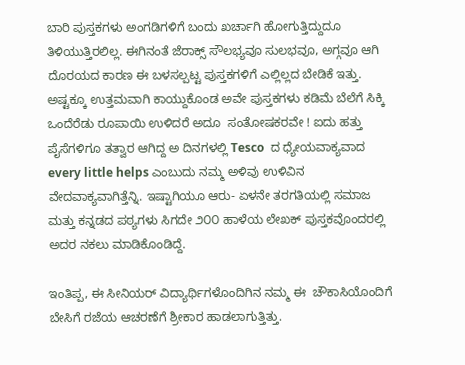ಬಾರಿ ಪುಸ್ತಕಗಳು ಅಂಗಡಿಗಳಿಗೆ ಬಂದು ಖರ್ಚಾಗಿ ಹೋಗುತ್ತಿದ್ದುದೂ  ತಿಳಿಯುತ್ತಿರಲಿಲ್ಲ. ಈಗಿನಂತೆ ಜೆರಾಕ್ಸ್ ಸೌಲಭ್ಯವೂ ಸುಲಭವೂ, ಅಗ್ಗವೂ ಆಗಿ ದೊರಯದ ಕಾರಣ ಈ ಬಳಸಲ್ಪಟ್ಟ ಪುಸ್ತಕಗಳಿಗೆ ಎಲ್ಲಿಲ್ಲದ ಬೇಡಿಕೆ ಇತ್ತು. ಅಷ್ಟಕ್ಕೂ ಉತ್ತಮವಾಗಿ ಕಾಯ್ದುಕೊಂಡ ಅವೇ ಪುಸ್ತಕಗಳು ಕಡಿಮೆ ಬೆಲೆಗೆ ಸಿಕ್ಕಿ ಒಂದೆರೆಡು ರೂಪಾಯಿ ಉಳಿದರೆ ಅದೂ  ಸಂತೋಷಕರವೇ ! ಐದು ಹತ್ತು ಪೈಸೆಗಳಿಗೂ ತತ್ವಾರ ಆಗಿದ್ದ ಅ ದಿನಗಳಲ್ಲಿ Tesco  ದ ಧ್ಯೇಯವಾಕ್ಯವಾದ every little helps ಎಂಬುದು ನಮ್ಮ ಅಳಿವು ಉಳಿವಿನ ವೇದವಾಕ್ಯವಾಗಿತ್ತೆನ್ನಿ. ಇಷ್ಟಾಗಿಯೂ ಆರು- ಏಳನೇ ತರಗತಿಯಲ್ಲಿ ಸಮಾಜ ಮತ್ತು ಕನ್ನಡದ ಪಠ್ಯಗಳು ಸಿಗದೇ ೨೦೦ ಹಾಳೆಯ ಲೇಖಕ್ ಪುಸ್ತಕವೊಂದರಲ್ಲಿ ಅದರ ನಕಲು ಮಾಡಿಕೊಂಡಿದ್ದೆ.

ಇಂತಿಪ್ಪ, ಈ ಸೀನಿಯರ್ ವಿದ್ಯಾರ್ಥಿಗಳೊಂದಿಗಿನ ನಮ್ಮ ಈ  ಚೌಕಾಸಿಯೊಂದಿಗೆ  ಬೇಸಿಗೆ ರಜೆಯ ಆಚರಣೆಗೆ ಶ್ರೀಕಾರ ಹಾಡಲಾಗುತ್ತಿತ್ತು.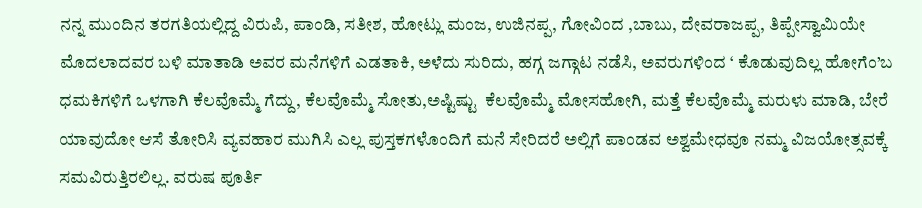ನನ್ನ ಮುಂದಿನ ತರಗತಿಯಲ್ಲಿದ್ದ ವಿರುಪಿ, ಪಾಂಡಿ, ಸತೀಶ, ಹೋಟ್ಲು ಮಂಜ, ಉಜಿನಪ್ಪ, ಗೋವಿಂದ ,ಬಾಬು, ದೇವರಾಜಪ್ಪ, ತಿಪ್ಪೇಸ್ವಾಮಿಯೇ ಮೊದಲಾದವರ ಬಳಿ ಮಾತಾಡಿ ಅವರ ಮನೆಗಳಿಗೆ ಎಡತಾಕಿ, ಅಳೆದು ಸುರಿದು, ಹಗ್ಗ ಜಗ್ಗಾಟ ನಡೆಸಿ, ಅವರುಗಳಿಂದ ‘ ಕೊಡುವುದಿಲ್ಲ ಹೋಗೆಂ’ಬ ಧಮಕಿಗಳಿಗೆ ಒಳಗಾಗಿ ಕೆಲವೊಮ್ಮೆ ಗೆದ್ದು, ಕೆಲವೊಮ್ಮೆ ಸೋತು,ಅಷ್ಟಿಷ್ಟು  ಕೆಲವೊಮ್ಮೆ ಮೋಸಹೋಗಿ, ಮತ್ತೆ ಕೆಲವೊಮ್ಮೆ ಮರುಳು ಮಾಡಿ, ಬೇರೆ ಯಾವುದೋ ಆಸೆ ತೋರಿಸಿ ವ್ಯವಹಾರ ಮುಗಿಸಿ ಎಲ್ಲ ಪುಸ್ತಕಗಳೊಂದಿಗೆ ಮನೆ ಸೇರಿದರೆ ಅಲ್ಲಿಗೆ ಪಾಂಡವ ಅಶ್ವಮೇಧವೂ ನಮ್ಮ ವಿಜಯೋತ್ಸವಕ್ಕೆ ಸಮವಿರುತ್ತಿರಲಿಲ್ಲ. ವರುಷ ಪೂರ್ತಿ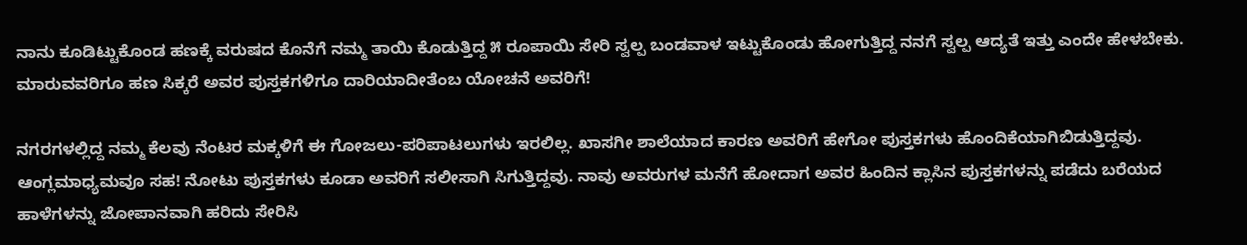ನಾನು ಕೂಡಿಟ್ಟುಕೊಂಡ ಹಣಕ್ಕೆ ವರುಷದ ಕೊನೆಗೆ ನಮ್ಮ ತಾಯಿ ಕೊಡುತ್ತಿದ್ದ ೫ ರೂಪಾಯಿ ಸೇರಿ ಸ್ವಲ್ಪ ಬಂಡವಾಳ ಇಟ್ಟುಕೊಂಡು ಹೋಗುತ್ತಿದ್ದ ನನಗೆ ಸ್ವಲ್ಪ ಆದ್ಯತೆ ಇತ್ತು ಎಂದೇ ಹೇಳಬೇಕು. ಮಾರುವವರಿಗೂ ಹಣ ಸಿಕ್ಕರೆ ಅವರ ಪುಸ್ತಕಗಳಿಗೂ ದಾರಿಯಾದೀತೆಂಬ ಯೋಚನೆ ಅವರಿಗೆ!

ನಗರಗಳಲ್ಲಿದ್ದ ನಮ್ಮ ಕೆಲವು ನೆಂಟರ ಮಕ್ಕಳಿಗೆ ಈ ಗೋಜಲು-ಪರಿಪಾಟಲುಗಳು ಇರಲಿಲ್ಲ. ಖಾಸಗೀ ಶಾಲೆಯಾದ ಕಾರಣ ಅವರಿಗೆ ಹೇಗೋ ಪುಸ್ತಕಗಳು ಹೊಂದಿಕೆಯಾಗಿಬಿಡುತ್ತಿದ್ದವು. ಆಂಗ್ಲಮಾಧ್ಯಮವೂ ಸಹ! ನೋಟು ಪುಸ್ತಕಗಳು ಕೂಡಾ ಅವರಿಗೆ ಸಲೀಸಾಗಿ ಸಿಗುತ್ತಿದ್ದವು. ನಾವು ಅವರುಗಳ ಮನೆಗೆ ಹೋದಾಗ ಅವರ ಹಿಂದಿನ ಕ್ಲಾಸಿನ ಪುಸ್ತಕಗಳನ್ನು ಪಡೆದು ಬರೆಯದ ಹಾಳೆಗಳನ್ನು ಜೋಪಾನವಾಗಿ ಹರಿದು ಸೇರಿಸಿ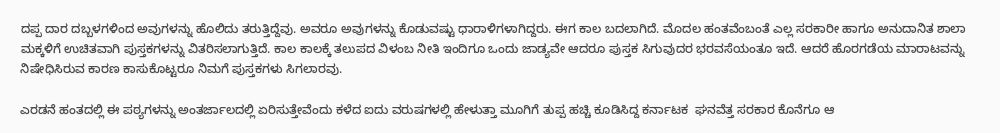ದಪ್ಪ ದಾರ ದಬ್ಬಳಗಳಿಂದ ಅವುಗಳನ್ನು ಹೊಲಿದು ತರುತ್ತಿದ್ದೆವು. ಅವರೂ ಅವುಗಳನ್ನು ಕೊಡುವಷ್ಟು ಧಾರಾಳಿಗಳಾಗಿದ್ದರು. ಈಗ ಕಾಲ ಬದಲಾಗಿದೆ. ಮೊದಲ ಹಂತವೆಂಬಂತೆ ಎಲ್ಲ ಸರಕಾರೀ ಹಾಗೂ ಅನುದಾನಿತ ಶಾಲಾ ಮಕ್ಕಳಿಗೆ ಉಚಿತವಾಗಿ ಪುಸ್ತಕಗಳನ್ನು ವಿತರಿಸಲಾಗುತ್ತಿದೆ. ಕಾಲ ಕಾಲಕ್ಕೆ ತಲುಪದ ವಿಳಂಬ ನೀತಿ ಇಂದಿಗೂ ಒಂದು ಜಾಡ್ಯವೇ ಆದರೂ ಪುಸ್ತಕ ಸಿಗುವುದರ ಭರವಸೆಯಂತೂ ಇದೆ. ಆದರೆ ಹೊರಗಡೆಯ ಮಾರಾಟವನ್ನು ನಿಷೇಧಿಸಿರುವ ಕಾರಣ ಕಾಸುಕೊಟ್ಟರೂ ನಿಮಗೆ ಪುಸ್ತಕಗಳು ಸಿಗಲಾರವು.

ಎರಡನೆ ಹಂತದಲ್ಲಿ ಈ ಪಠ್ಯಗಳನ್ನು ಅಂತರ್ಜಾಲದಲ್ಲಿ ಏರಿಸುತ್ತೇವೆಂದು ಕಳೆದ ಐದು ವರುಷಗಳಲ್ಲಿ ಹೇಳುತ್ತಾ ಮೂಗಿಗೆ ತುಪ್ಪ ಹಚ್ಚಿ ಕೂಡಿಸಿದ್ದ ಕರ್ನಾಟಕ  ಘನವೆತ್ತ ಸರಕಾರ ಕೊನೆಗೂ ಆ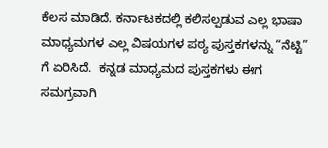ಕೆಲಸ ಮಾಡಿದೆ. ಕರ್ನಾಟಕದಲ್ಲಿ ಕಲಿಸಲ್ಪಡುವ ಎಲ್ಲ ಭಾಷಾ ಮಾಧ್ಯಮಗಳ ಎಲ್ಲ ವಿಷಯಗಳ ಪಠ್ಯ ಪುಸ್ತಕಗಳನ್ನು “ನೆಟ್ಟಿ” ಗೆ ಏರಿಸಿದೆ.  ಕನ್ನಡ ಮಾಧ್ಯಮದ ಪುಸ್ತಕಗಳು ಈಗ ಸಮಗ್ರವಾಗಿ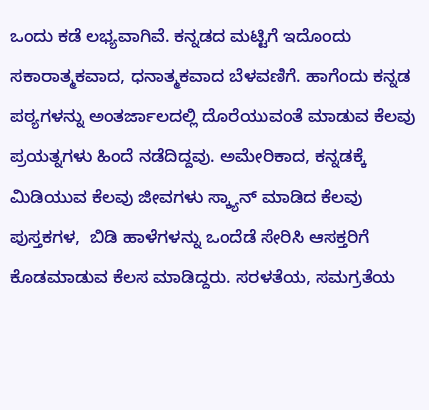ಒಂದು ಕಡೆ ಲಭ್ಯವಾಗಿವೆ. ಕನ್ನಡದ ಮಟ್ಟಿಗೆ ಇದೊಂದು ಸಕಾರಾತ್ಮಕವಾದ, ಧನಾತ್ಮಕವಾದ ಬೆಳವಣಿಗೆ. ಹಾಗೆಂದು ಕನ್ನಡ ಪಠ್ಯಗಳನ್ನು ಅಂತರ್ಜಾಲದಲ್ಲಿ ದೊರೆಯುವಂತೆ ಮಾಡುವ ಕೆಲವು ಪ್ರಯತ್ನಗಳು ಹಿಂದೆ ನಡೆದಿದ್ದವು. ಅಮೇರಿಕಾದ, ಕನ್ನಡಕ್ಕೆ ಮಿಡಿಯುವ ಕೆಲವು ಜೀವಗಳು ಸ್ಕ್ಯಾನ್ ಮಾಡಿದ ಕೆಲವು ಪುಸ್ತಕಗಳ,  ಬಿಡಿ ಹಾಳೆಗಳನ್ನು ಒಂದೆಡೆ ಸೇರಿಸಿ ಆಸಕ್ತರಿಗೆ ಕೊಡಮಾಡುವ ಕೆಲಸ ಮಾಡಿದ್ದರು. ಸರಳತೆಯ, ಸಮಗ್ರತೆಯ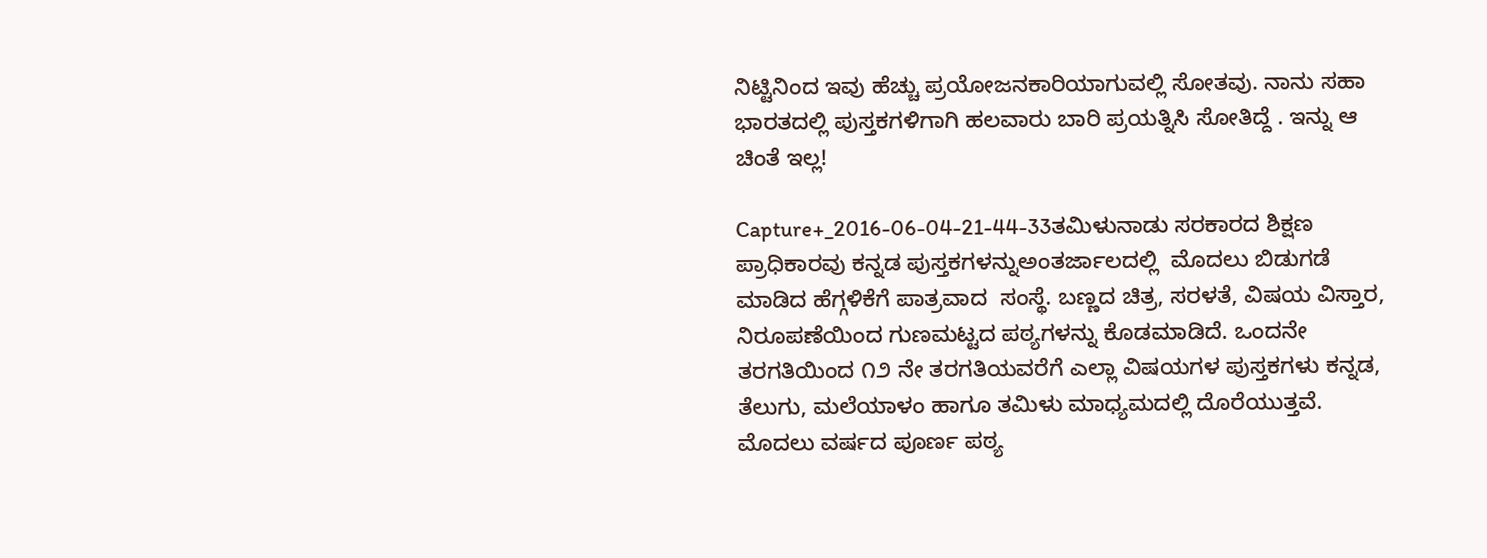ನಿಟ್ಟಿನಿಂದ ಇವು ಹೆಚ್ಚು ಪ್ರಯೋಜನಕಾರಿಯಾಗುವಲ್ಲಿ ಸೋತವು. ನಾನು ಸಹಾ ಭಾರತದಲ್ಲಿ ಪುಸ್ತಕಗಳಿಗಾಗಿ ಹಲವಾರು ಬಾರಿ ಪ್ರಯತ್ನಿಸಿ ಸೋತಿದ್ದೆ . ಇನ್ನು ಆ ಚಿಂತೆ ಇಲ್ಲ!

Capture+_2016-06-04-21-44-33ತಮಿಳುನಾಡು ಸರಕಾರದ ಶಿಕ್ಷಣ ಪ್ರಾಧಿಕಾರವು ಕನ್ನಡ ಪುಸ್ತಕಗಳನ್ನುಅಂತರ್ಜಾಲದಲ್ಲಿ  ಮೊದಲು ಬಿಡುಗಡೆ ಮಾಡಿದ ಹೆಗ್ಗಳಿಕೆಗೆ ಪಾತ್ರವಾದ  ಸಂಸ್ಥೆ. ಬಣ್ಣದ ಚಿತ್ರ, ಸರಳತೆ, ವಿಷಯ ವಿಸ್ತಾರ, ನಿರೂಪಣೆಯಿಂದ ಗುಣಮಟ್ಟದ ಪಠ್ಯಗಳನ್ನು ಕೊಡಮಾಡಿದೆ. ಒಂದನೇ ತರಗತಿಯಿಂದ ೧೨ ನೇ ತರಗತಿಯವರೆಗೆ ಎಲ್ಲಾ ವಿಷಯಗಳ ಪುಸ್ತಕಗಳು ಕನ್ನಡ, ತೆಲುಗು, ಮಲೆಯಾಳಂ ಹಾಗೂ ತಮಿಳು ಮಾಧ್ಯಮದಲ್ಲಿ ದೊರೆಯುತ್ತವೆ. ಮೊದಲು ವರ್ಷದ ಪೂರ್ಣ ಪಠ್ಯ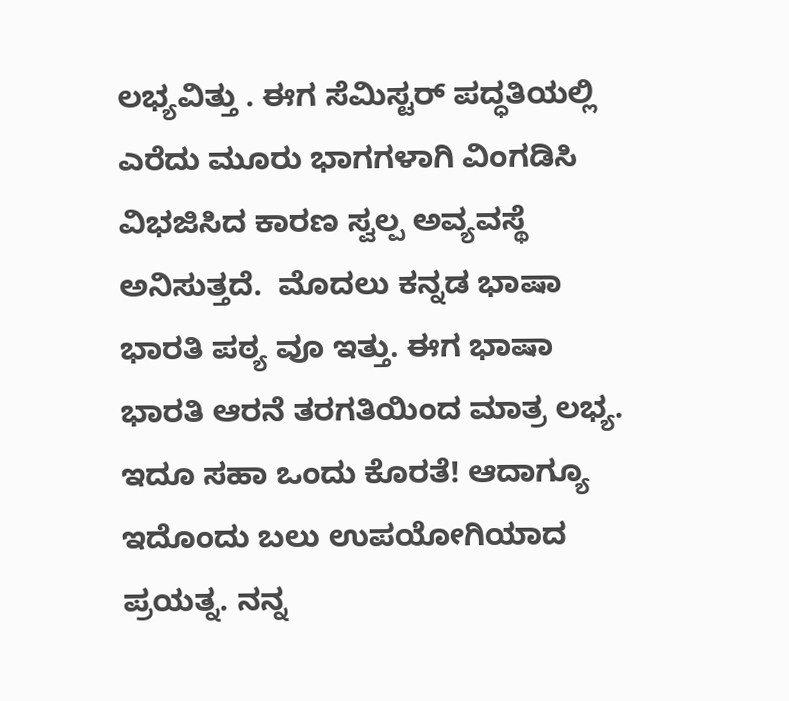ಲಭ್ಯವಿತ್ತು . ಈಗ ಸೆಮಿಸ್ಟರ್ ಪದ್ಧತಿಯಲ್ಲಿ ಎರೆದು ಮೂರು ಭಾಗಗಳಾಗಿ ವಿಂಗಡಿಸಿ ವಿಭಜಿಸಿದ ಕಾರಣ ಸ್ವಲ್ಪ ಅವ್ಯವಸ್ಥೆ ಅನಿಸುತ್ತದೆ.  ಮೊದಲು ಕನ್ನಡ ಭಾಷಾ ಭಾರತಿ ಪಠ್ಯ ವೂ ಇತ್ತು. ಈಗ ಭಾಷಾ ಭಾರತಿ ಆರನೆ ತರಗತಿಯಿಂದ ಮಾತ್ರ ಲಭ್ಯ. ಇದೂ ಸಹಾ ಒಂದು ಕೊರತೆ! ಆದಾಗ್ಯೂ ಇದೊಂದು ಬಲು ಉಪಯೋಗಿಯಾದ ಪ್ರಯತ್ನ. ನನ್ನ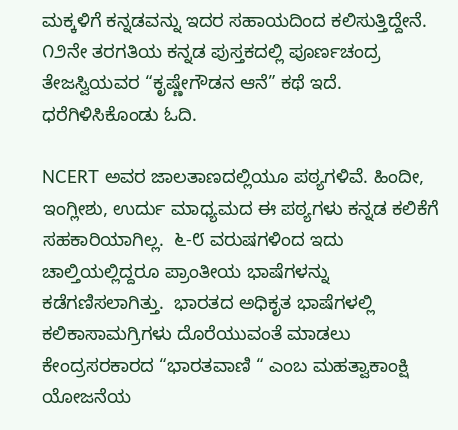ಮಕ್ಕಳಿಗೆ ಕನ್ನಡವನ್ನು ಇದರ ಸಹಾಯದಿಂದ ಕಲಿಸುತ್ತಿದ್ದೇನೆ. ೧೨ನೇ ತರಗತಿಯ ಕನ್ನಡ ಪುಸ್ತಕದಲ್ಲಿ ಪೂರ್ಣಚಂದ್ರ ತೇಜಸ್ವಿಯವರ “ಕೃಷ್ಣೇಗೌಡನ ಆನೆ” ಕಥೆ ಇದೆ. ಧರೆಗಿಳಿಸಿಕೊಂಡು ಓದಿ.

NCERT ಅವರ ಜಾಲತಾಣದಲ್ಲಿಯೂ ಪಠ್ಯಗಳಿವೆ. ಹಿಂದೀ, ಇಂಗ್ಲೀಶು, ಉರ್ದು ಮಾಧ್ಯಮದ ಈ ಪಠ್ಯಗಳು ಕನ್ನಡ ಕಲಿಕೆಗೆ ಸಹಕಾರಿಯಾಗಿಲ್ಲ.  ೬-೮ ವರುಷಗಳಿಂದ ಇದು ಚಾಲ್ತಿಯಲ್ಲಿದ್ದರೂ ಪ್ರಾಂತೀಯ ಭಾಷೆಗಳನ್ನು ಕಡೆಗಣಿಸಲಾಗಿತ್ತು.  ಭಾರತದ ಅಧಿಕೃತ ಭಾಷೆಗಳಲ್ಲಿ ಕಲಿಕಾಸಾಮಗ್ರಿಗಳು ದೊರೆಯುವಂತೆ ಮಾಡಲು ಕೇಂದ್ರಸರಕಾರದ “ಭಾರತವಾಣಿ “ ಎಂಬ ಮಹತ್ವಾಕಾಂಕ್ಷಿ  ಯೋಜನೆಯ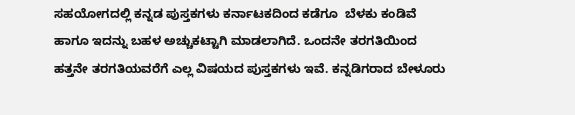ಸಹಯೋಗದಲ್ಲಿ ಕನ್ನಡ ಪುಸ್ತಕಗಳು ಕರ್ನಾಟಕದಿಂದ ಕಡೆಗೂ  ಬೆಳಕು ಕಂಡಿವೆ ಹಾಗೂ ಇದನ್ನು ಬಹಳ ಅಚ್ಚುಕಟ್ಟಾಗಿ ಮಾಡಲಾಗಿದೆ. ಒಂದನೇ ತರಗತಿಯಿಂದ ಹತ್ತನೇ ತರಗತಿಯವರೆಗೆ ಎಲ್ಲ ವಿಷಯದ ಪುಸ್ತಕಗಳು ಇವೆ. ಕನ್ನಡಿಗರಾದ ಬೇಳೂರು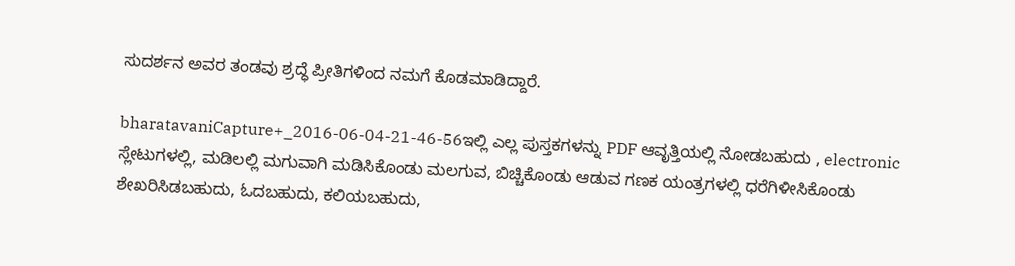ಸುದರ್ಶನ ಅವರ ತಂಡವು ಶ್ರದ್ಧೆ ಪ್ರೀತಿಗಳಿಂದ ನಮಗೆ ಕೊಡಮಾಡಿದ್ದಾರೆ.

bharatavaniCapture+_2016-06-04-21-46-56ಇಲ್ಲಿ ಎಲ್ಲ ಪುಸ್ತಕಗಳನ್ನು PDF ಆವೃತ್ತಿಯಲ್ಲಿ ನೋಡಬಹುದು , electronic ಸ್ಲೇಟುಗಳಲ್ಲಿ, ಮಡಿಲಲ್ಲಿ ಮಗುವಾಗಿ ಮಡಿಸಿಕೊಂಡು ಮಲಗುವ, ಬಿಚ್ಚಿಕೊಂಡು ಆಡುವ ಗಣಕ ಯಂತ್ರಗಳಲ್ಲಿ ಧರೆಗಿಳೀಸಿಕೊಂಡು ಶೇಖರಿಸಿಡಬಹುದು, ಓದಬಹುದು, ಕಲಿಯಬಹುದು,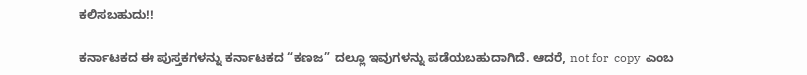ಕಲಿಸಬಹುದು!!

ಕರ್ನಾಟಕದ ಈ ಪುಸ್ತಕಗಳನ್ನು ಕರ್ನಾಟಕದ “ಕಣಜ” ದಲ್ಲೂ ಇವುಗಳನ್ನು ಪಡೆಯಬಹುದಾಗಿದೆ. ಆದರೆ, not for  copy  ಎಂಬ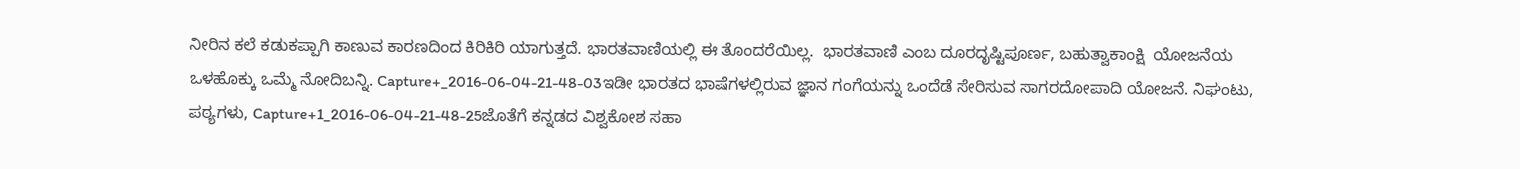ನೀರಿನ ಕಲೆ ಕಡುಕಪ್ಪಾಗಿ ಕಾಣುವ ಕಾರಣದಿಂದ ಕಿರಿಕಿರಿ ಯಾಗುತ್ತದೆ. ಭಾರತವಾಣಿಯಲ್ಲಿ ಈ ತೊಂದರೆಯಿಲ್ಲ.  ಭಾರತವಾಣಿ ಎಂಬ ದೂರದೃಷ್ಟಿಪೂರ್ಣ, ಬಹುತ್ವಾಕಾಂಕ್ಷಿ  ಯೋಜನೆಯ ಒಳಹೊಕ್ಕು ಒಮ್ಮೆ ನೋದಿಬನ್ನಿ. Capture+_2016-06-04-21-48-03ಇಡೀ ಭಾರತದ ಭಾಷೆಗಳಲ್ಲಿರುವ ಜ್ಞಾನ ಗಂಗೆಯನ್ನು ಒಂದೆಡೆ ಸೇರಿಸುವ ಸಾಗರದೋಪಾದಿ ಯೋಜನೆ. ನಿಘಂಟು, ಪಠ್ಯಗಳು, Capture+1_2016-06-04-21-48-25ಜೊತೆಗೆ ಕನ್ನಡದ ವಿಶ್ವಕೋಶ ಸಹಾ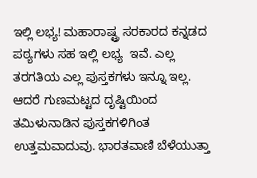ಇಲ್ಲಿ ಲಭ್ಯ! ಮಹಾರಾಷ್ಟ್ರ ಸರಕಾರದ ಕನ್ನಡದ ಪಠ್ಯಗಳು ಸಹ ಇಲ್ಲಿ ಲಭ್ಯ  ಇವೆ. ಎಲ್ಲ ತರಗತಿಯ ಎಲ್ಲ ಪುಸ್ತಕಗಳು ಇನ್ನೂ ಇಲ್ಲ. ಆದರೆ ಗುಣಮಟ್ಟದ ದೃಷ್ಟಿಯಿಂದ ತಮಿಳುನಾಡಿನ ಪುಸ್ತಕಗಳಿಗಿಂತ ಉತ್ತಮವಾದುವು. ಭಾರತವಾಣಿ ಬೆಳೆಯುತ್ತಾ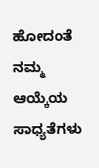ಹೋದಂತೆ ನಮ್ಮ ಆಯ್ಕೆಯ ಸಾಧ್ಯತೆಗಳು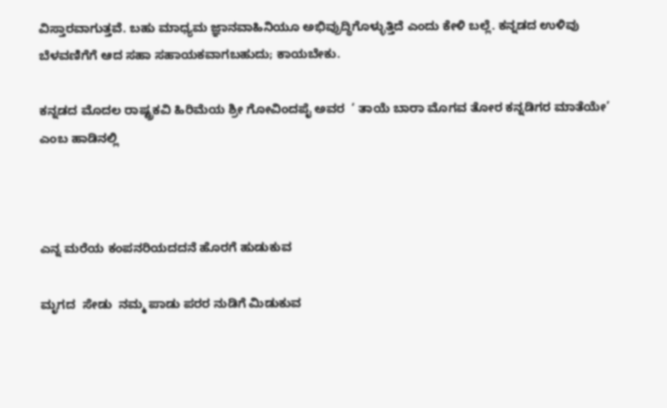ವಿಸ್ತಾರವಾಗುತ್ತವೆ. ಬಹು ಮಾಧ್ಯಮ ಜ್ಞಾನವಾಹಿನಿಯೂ ಅಭಿವ್ರುದ್ಧಿಗೊಳ್ಳುತ್ತಿದೆ ಎಂದು ಕೇಳಿ ಬಲ್ಲೆ. ಕನ್ನಡದ ಉಳಿವು ಬೆಳವಣಿಗೆಗೆ ಆದ ಸಹಾ ಸಹಾಯಕವಾಗಬಹುದು; ಕಾಯಬೇಕು.

ಕನ್ನಡದ ಮೊದಲ ರಾಷ್ಟ್ರಕವಿ ಹಿರಿಮೆಯ ಶ್ರೀ ಗೋವಿಂದಪೈ ಅವರ  ‘ ತಾಯೆ ಬಾರಾ ಮೊಗವ ತೋರ ಕನ್ನಡಿಗರ ಮಾತೆಯೇ’ ಎಂಬ ಹಾಡಿನಲ್ಲಿ



ಎನ್ನ ಮರೆಯ ಕಂಪನರಿಯದದನೆ ಹೊರಗೆ ಹುಡುಕುವ

ಮೃಗದ  ಸೇಡು  ನಮ್ಮ ಪಾಡು ಪರರ ನುಡಿಗೆ ಮಿಡುಕುವ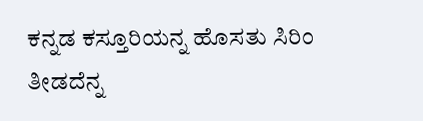ಕನ್ನಡ ಕಸ್ತೂರಿಯನ್ನ ಹೊಸತು ಸಿರಿಂ ತೀಡದೆನ್ನ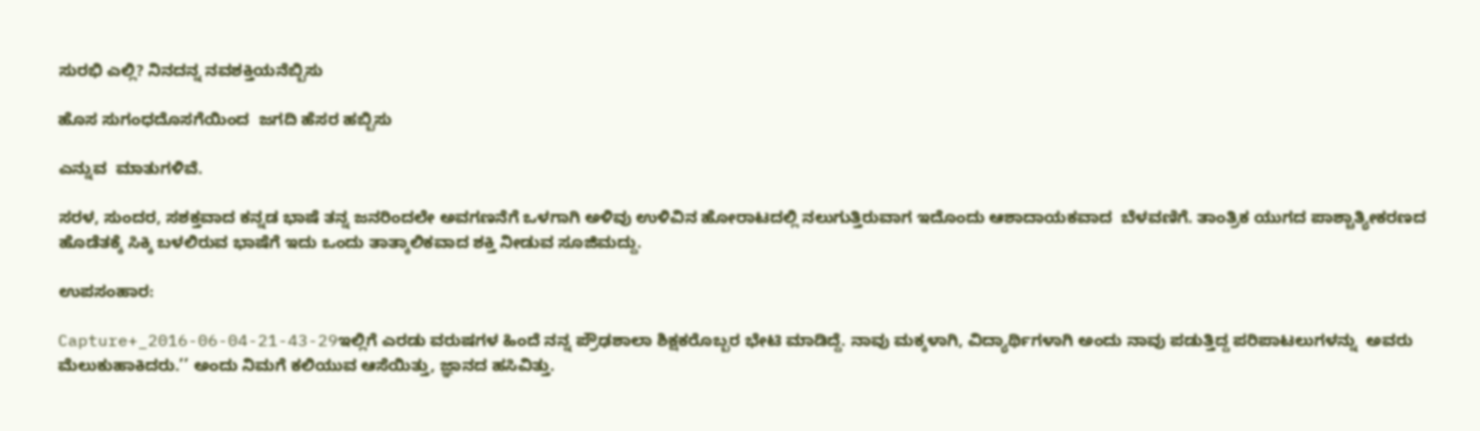ಸುರಭಿ ಎಲ್ಲಿ? ನಿನದನ್ನ ನವಶಕ್ತಿಯನೆಬ್ಬಿಸು

ಹೊಸ ಸುಗಂಧದೊಸಗೆಯಿಂದ  ಜಗದಿ ಹೆಸರ ಹಬ್ಬಿಸು

ಎನ್ನುವ  ಮಾತುಗಳಿವೆ.

ಸರಳ, ಸುಂದರ, ಸಶಕ್ತವಾದ ಕನ್ನಡ ಭಾಷೆ ತನ್ನ ಜನರಿಂದಲೇ ಅವಗಣನೆಗೆ ಒಳಗಾಗಿ ಅಳಿವು ಉಳಿವಿನ ಹೋರಾಟದಲ್ಲಿ ನಲುಗುತ್ತಿರುವಾಗ ಇದೊಂದು ಆಶಾದಾಯಕವಾದ  ಬೆಳವಣಿಗೆ. ತಾಂತ್ರಿಕ ಯುಗದ ಪಾಶ್ಚಾತ್ಯೀಕರಣದ ಹೊಡೆತಕ್ಕೆ ಸಿಕ್ಕಿ ಬಳಲಿರುವ ಭಾಷೆಗೆ ಇದು ಒಂದು ತಾತ್ಕಾಲಿಕವಾದ ಶಕ್ತಿ ನೀಡುವ ಸೂಜಿಮದ್ದು.

ಉಪಸಂಹಾರ:

Capture+_2016-06-04-21-43-29ಇಲ್ಲಿಗೆ ಎರಡು ವರುಷಗಳ ಹಿಂದೆ ನನ್ನ ಪ್ರೌಢಶಾಲಾ ಶಿಕ್ಷಕರೊಬ್ಬರ ಭೇಟಿ ಮಾಡಿದ್ದೆ. ನಾವು ಮಕ್ಕಳಾಗಿ, ವಿದ್ಯಾರ್ಥಿಗಳಾಗಿ ಅಂದು ನಾವು ಪಡುತ್ತಿದ್ದ ಪರಿಪಾಟಲುಗಳನ್ನು  ಅವರು ಮೆಲುಕುಹಾಕಿದರು.’’ ಅಂದು ನಿಮಗೆ ಕಲಿಯುವ ಆಸೆಯಿತ್ತು, ಜ್ಞಾನದ ಹಸಿವಿತ್ತು.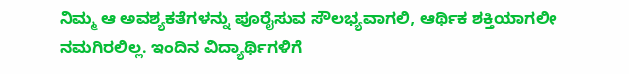ನಿಮ್ಮ ಆ ಅವಶ್ಯಕತೆಗಳನ್ನು ಪೂರೈಸುವ ಸೌಲಭ್ಯವಾಗಲಿ, ಆರ್ಥಿಕ ಶಕ್ತಿಯಾಗಲೀ ನಮಗಿರಲಿಲ್ಲ. ಇಂದಿನ ವಿದ್ಯಾರ್ಥಿಗಳಿಗೆ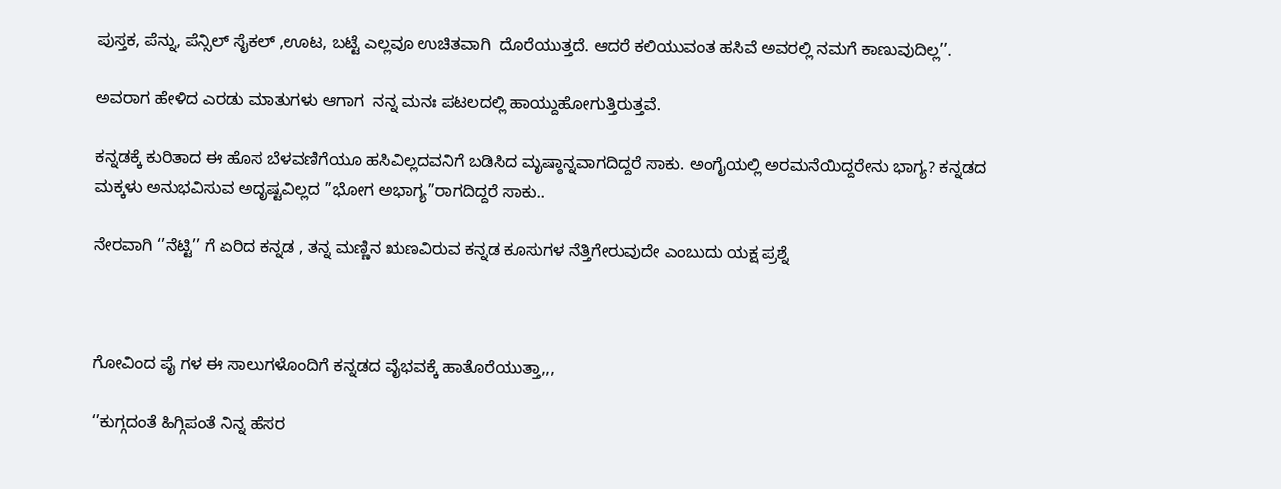ಪುಸ್ತಕ, ಪೆನ್ನು, ಪೆನ್ಸಿಲ್ ಸೈಕಲ್ ,ಊಟ, ಬಟ್ಟೆ ಎಲ್ಲವೂ ಉಚಿತವಾಗಿ  ದೊರೆಯುತ್ತದೆ. ಆದರೆ ಕಲಿಯುವಂತ ಹಸಿವೆ ಅವರಲ್ಲಿ ನಮಗೆ ಕಾಣುವುದಿಲ್ಲ’’.

ಅವರಾಗ ಹೇಳಿದ ಎರಡು ಮಾತುಗಳು ಆಗಾಗ  ನನ್ನ ಮನಃ ಪಟಲದಲ್ಲಿ ಹಾಯ್ದುಹೋಗುತ್ತಿರುತ್ತವೆ.

ಕನ್ನಡಕ್ಕೆ ಕುರಿತಾದ ಈ ಹೊಸ ಬೆಳವಣಿಗೆಯೂ ಹಸಿವಿಲ್ಲದವನಿಗೆ ಬಡಿಸಿದ ಮೃಷ್ಠಾನ್ನವಾಗದಿದ್ದರೆ ಸಾಕು. ಅಂಗೈಯಲ್ಲಿ ಅರಮನೆಯಿದ್ದರೇನು ಭಾಗ್ಯ? ಕನ್ನಡದ ಮಕ್ಕಳು ಅನುಭವಿಸುವ ಅದೃಷ್ಟವಿಲ್ಲದ ”ಭೋಗ ಅಭಾಗ್ಯ”ರಾಗದಿದ್ದರೆ ಸಾಕು..

ನೇರವಾಗಿ ‘’ನೆಟ್ಟಿ’’ ಗೆ ಏರಿದ ಕನ್ನಡ , ತನ್ನ ಮಣ್ಣಿನ ಋಣವಿರುವ ಕನ್ನಡ ಕೂಸುಗಳ ನೆತ್ತಿಗೇರುವುದೇ ಎಂಬುದು ಯಕ್ಷ ಪ್ರಶ್ನೆ



ಗೋವಿಂದ ಪೈ ಗಳ ಈ ಸಾಲುಗಳೊಂದಿಗೆ ಕನ್ನಡದ ವೈಭವಕ್ಕೆ ಹಾತೊರೆಯುತ್ತಾ,,,

‘’ಕುಗ್ಗದಂತೆ ಹಿಗ್ಗಿಪಂತೆ ನಿನ್ನ ಹೆಸರ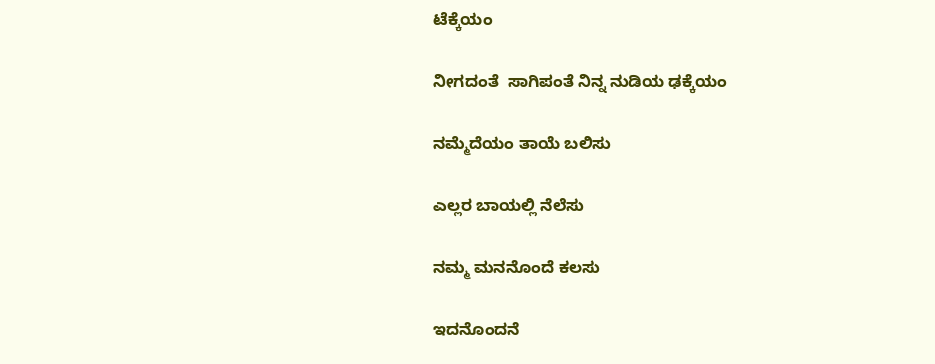ಟೆಕ್ಕೆಯಂ

ನೀಗದಂತೆ  ಸಾಗಿಪಂತೆ ನಿನ್ನ ನುಡಿಯ ಢಕ್ಕೆಯಂ

ನಮ್ಮೆದೆಯಂ ತಾಯೆ ಬಲಿಸು

ಎಲ್ಲರ ಬಾಯಲ್ಲಿ ನೆಲೆಸು

ನಮ್ಮ ಮನನೊಂದೆ ಕಲಸು

ಇದನೊಂದನೆ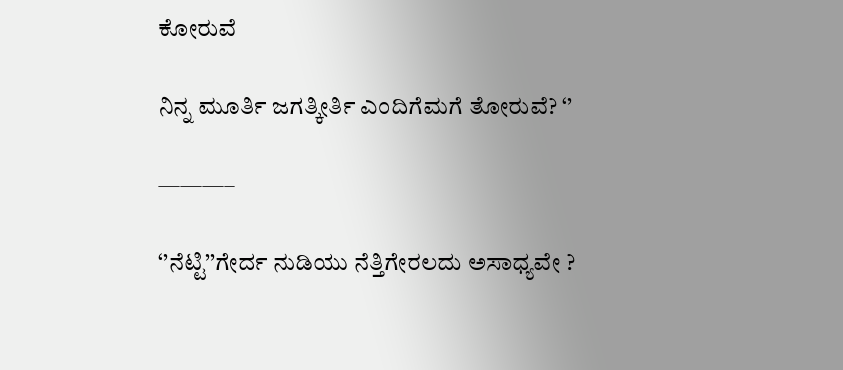ಕೋರುವೆ

ನಿನ್ನ ಮೂರ್ತಿ ಜಗತ್ಕೀರ್ತಿ ಎಂದಿಗೆಮಗೆ ತೋರುವೆ? ‘’

———–

‘’ನೆಟ್ಟಿ’’ಗೇರ್ದ ನುಡಿಯು ನೆತ್ತಿಗೇರಲದು ಅಸಾಧ್ಯವೇ ?